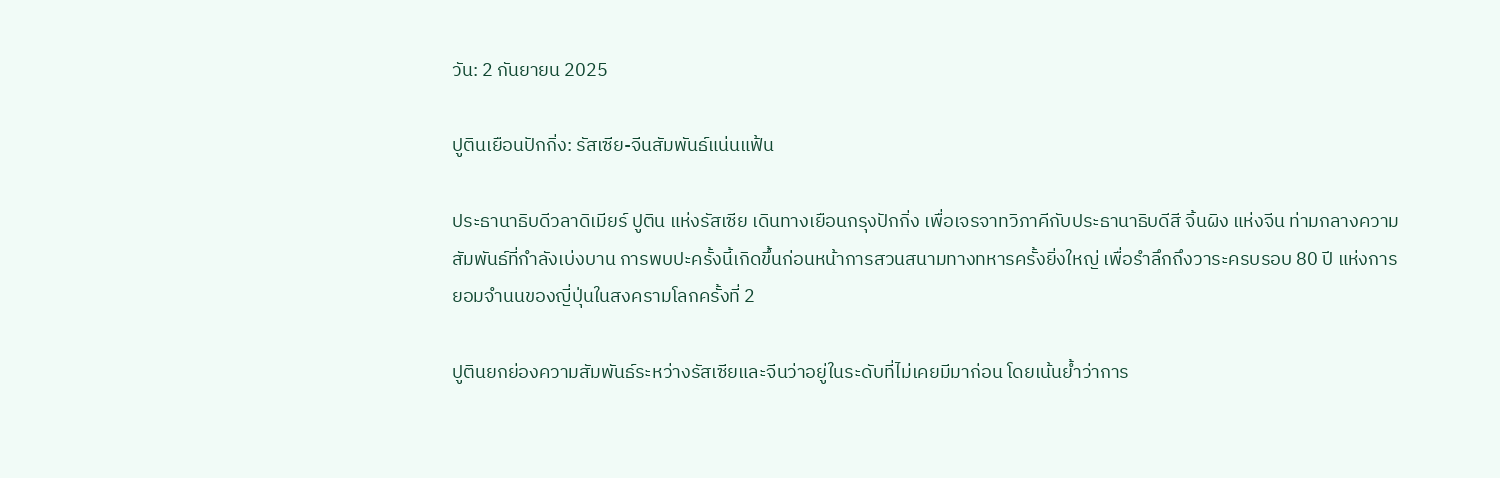วัน: 2 กันยายน 2025

ปูตินเยือนปักกิ่ง: รัสเซีย-จีนสัมพันธ์แน่นแฟ้น

ประธานาธิบดีวลาดิเมียร์ ปูติน แห่งรัสเซีย เดินทางเยือนกรุงปักกิ่ง เพื่อเจรจาทวิภาคีกับประธานาธิบดีสี จิ้นผิง แห่งจีน ท่ามกลางความสัมพันธ์ที่กำลังเบ่งบาน การพบปะครั้งนี้เกิดขึ้นก่อนหน้าการสวนสนามทางทหารครั้งยิ่งใหญ่ เพื่อรำลึกถึงวาระครบรอบ 80 ปี แห่งการยอมจำนนของญี่ปุ่นในสงครามโลกครั้งที่ 2

ปูตินยกย่องความสัมพันธ์ระหว่างรัสเซียและจีนว่าอยู่ในระดับที่ไม่เคยมีมาก่อน โดยเน้นย้ำว่าการ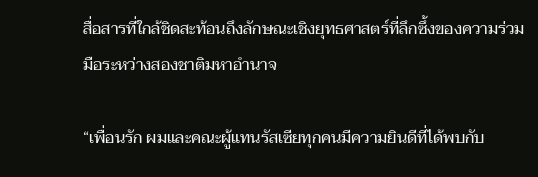สื่อสารที่ใกล้ชิดสะท้อนถึงลักษณะเชิงยุทธศาสตร์ที่ลึกซึ้งของความร่วมมือระหว่างสองชาติมหาอำนาจ

“เพื่อนรัก ผมและคณะผู้แทนรัสเซียทุกคนมีความยินดีที่ได้พบกับ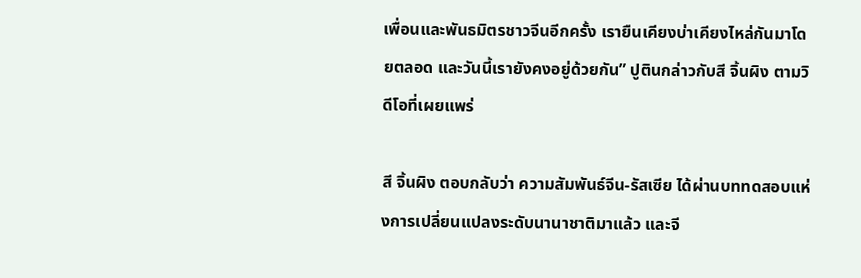เพื่อนและพันธมิตรชาวจีนอีกครั้ง เรายืนเคียงบ่าเคียงไหล่กันมาโดยตลอด และวันนี้เรายังคงอยู่ด้วยกัน” ปูตินกล่าวกับสี จิ้นผิง ตามวิดีโอที่เผยแพร่

สี จิ้นผิง ตอบกลับว่า ความสัมพันธ์จีน-รัสเซีย ได้ผ่านบททดสอบแห่งการเปลี่ยนแปลงระดับนานาชาติมาแล้ว และจี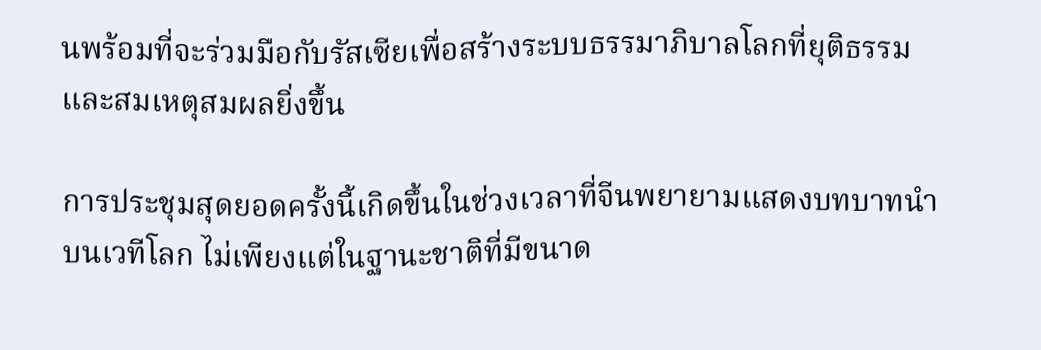นพร้อมที่จะร่วมมือกับรัสเซียเพื่อสร้างระบบธรรมาภิบาลโลกที่ยุติธรรมและสมเหตุสมผลยิ่งขึ้น

การประชุมสุดยอดครั้งนี้เกิดขึ้นในช่วงเวลาที่จีนพยายามแสดงบทบาทนำบนเวทีโลก ไม่เพียงแต่ในฐานะชาติที่มีขนาด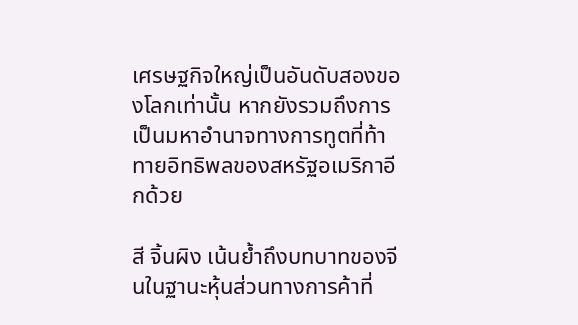เศรษฐกิจใหญ่เป็นอันดับสองของโลกเท่านั้น หากยังรวมถึงการเป็นมหาอำนาจทางการทูตที่ท้าทายอิทธิพลของสหรัฐอเมริกาอีกด้วย

สี จิ้นผิง เน้นย้ำถึงบทบาทของจีนในฐานะหุ้นส่วนทางการค้าที่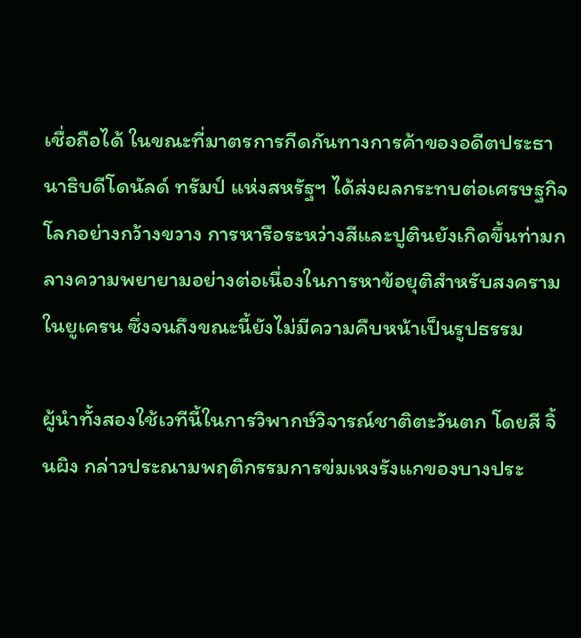เชื่อถือได้ ในขณะที่มาตรการกีดกันทางการค้าของอดีตประธานาธิบดีโดนัลด์ ทรัมป์ แห่งสหรัฐฯ ได้ส่งผลกระทบต่อเศรษฐกิจโลกอย่างกว้างขวาง การหารือระหว่างสีและปูตินยังเกิดขึ้นท่ามกลางความพยายามอย่างต่อเนื่องในการหาข้อยุติสำหรับสงครามในยูเครน ซึ่งจนถึงขณะนี้ยังไม่มีความคืบหน้าเป็นรูปธรรม

ผู้นำทั้งสองใช้เวทีนี้ในการวิพากษ์วิจารณ์ชาติตะวันตก โดยสี จิ้นผิง กล่าวประณามพฤติกรรมการข่มเหงรังแกของบางประ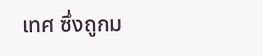เทศ ซึ่งถูกม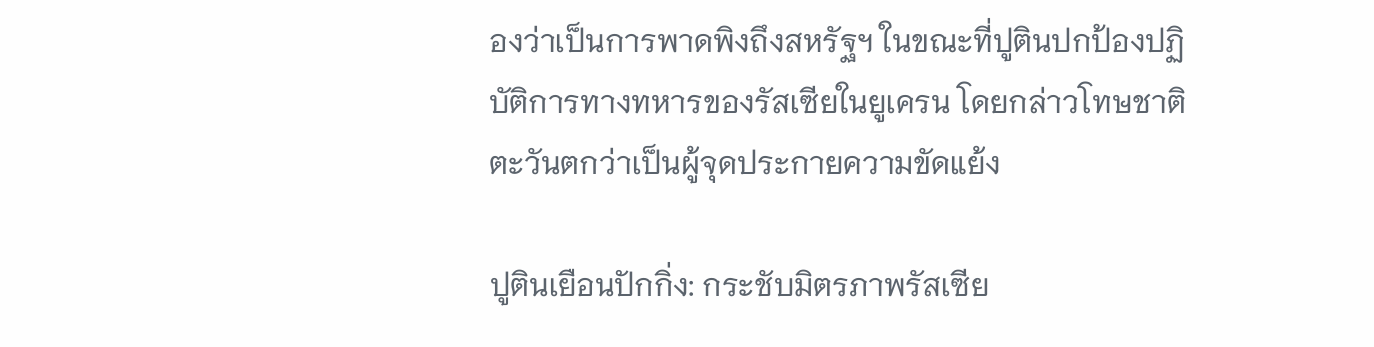องว่าเป็นการพาดพิงถึงสหรัฐฯ ในขณะที่ปูตินปกป้องปฏิบัติการทางทหารของรัสเซียในยูเครน โดยกล่าวโทษชาติตะวันตกว่าเป็นผู้จุดประกายความขัดแย้ง

ปูตินเยือนปักกิ่ง: กระชับมิตรภาพรัสเซีย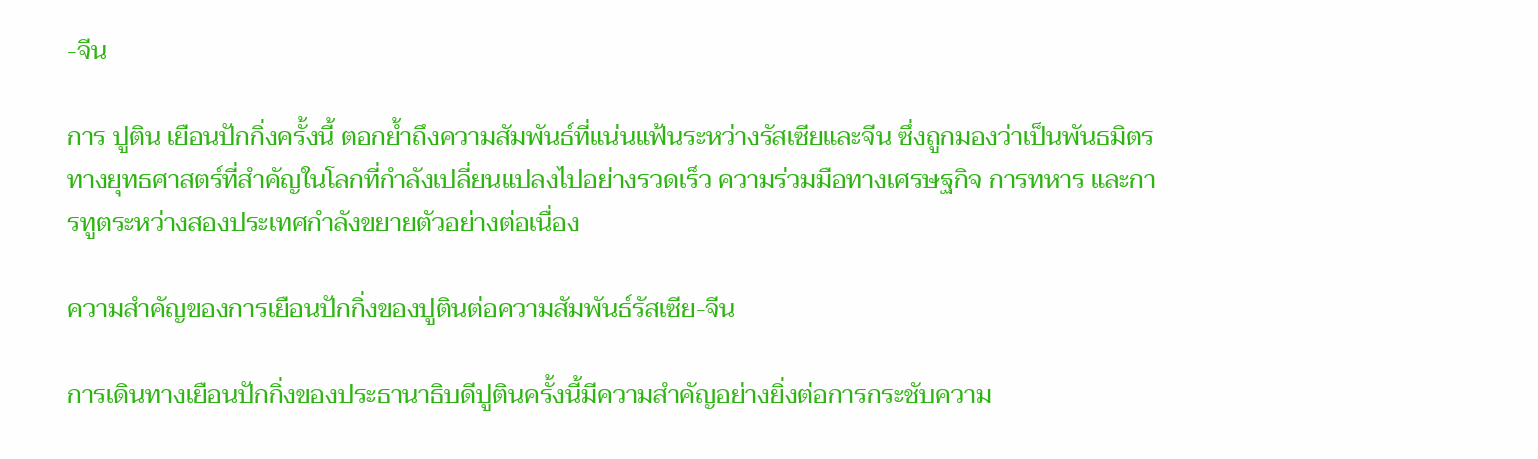-จีน

การ ปูติน เยือนปักกิ่งครั้งนี้ ตอกย้ำถึงความสัมพันธ์ที่แน่นแฟ้นระหว่างรัสเซียและจีน ซึ่งถูกมองว่าเป็นพันธมิตรทางยุทธศาสตร์ที่สำคัญในโลกที่กำลังเปลี่ยนแปลงไปอย่างรวดเร็ว ความร่วมมือทางเศรษฐกิจ การทหาร และการทูตระหว่างสองประเทศกำลังขยายตัวอย่างต่อเนื่อง

ความสำคัญของการเยือนปักกิ่งของปูตินต่อความสัมพันธ์รัสเซีย-จีน

การเดินทางเยือนปักกิ่งของประธานาธิบดีปูตินครั้งนี้มีความสำคัญอย่างยิ่งต่อการกระชับความ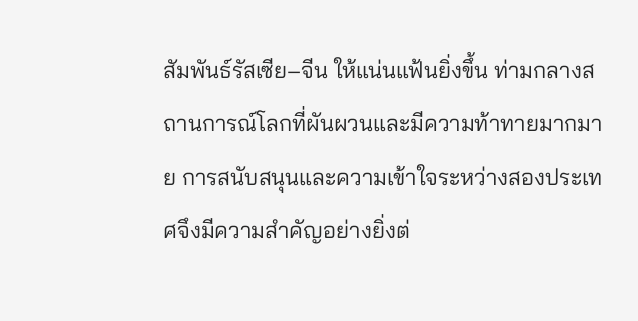สัมพันธ์รัสเซีย–จีน ให้แน่นแฟ้นยิ่งขึ้น ท่ามกลางสถานการณ์โลกที่ผันผวนและมีความท้าทายมากมาย การสนับสนุนและความเข้าใจระหว่างสองประเทศจึงมีความสำคัญอย่างยิ่งต่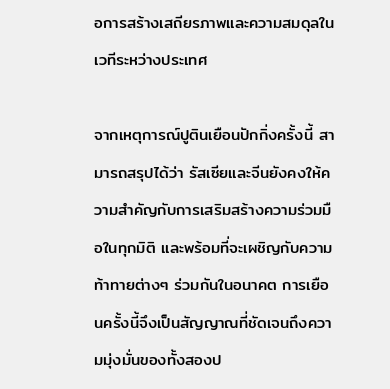อการสร้างเสถียรภาพและความสมดุลในเวทีระหว่างประเทศ

จากเหตุการณ์ปูตินเยือนปักกิ่งครั้งนี้ สามารถสรุปได้ว่า รัสเซียและจีนยังคงให้ความสำคัญกับการเสริมสร้างความร่วมมือในทุกมิติ และพร้อมที่จะเผชิญกับความท้าทายต่างๆ ร่วมกันในอนาคต การเยือนครั้งนี้จึงเป็นสัญญาณที่ชัดเจนถึงความมุ่งมั่นของทั้งสองป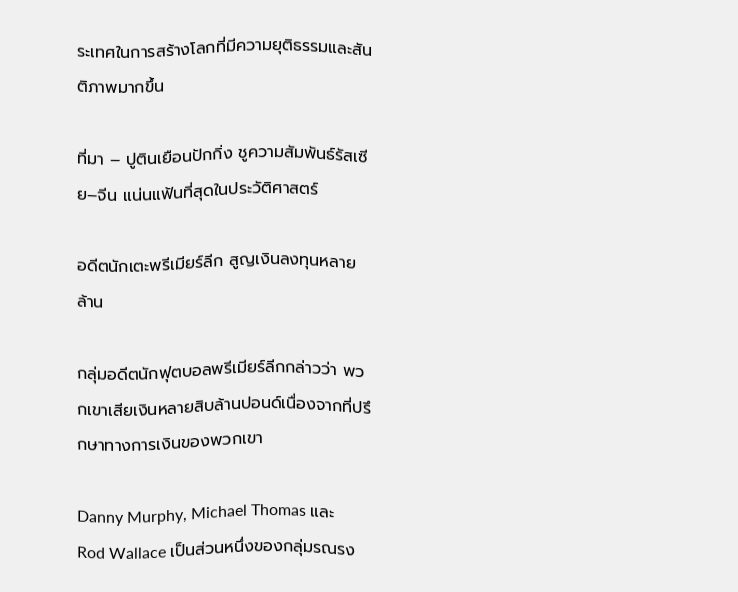ระเทศในการสร้างโลกที่มีความยุติธรรมและสันติภาพมากขึ้น

ที่มา – ปูตินเยือนปักกิ่ง ชูความสัมพันธ์รัสเซีย–จีน แน่นแฟ้นที่สุดในประวัติศาสตร์

อดีตนักเตะพรีเมียร์ลีก สูญเงินลงทุนหลายล้าน

กลุ่มอดีตนักฟุตบอลพรีเมียร์ลีกกล่าวว่า พวกเขาเสียเงินหลายสิบล้านปอนด์เนื่องจากที่ปรึกษาทางการเงินของพวกเขา

Danny Murphy, Michael Thomas และ Rod Wallace เป็นส่วนหนึ่งของกลุ่มรณรง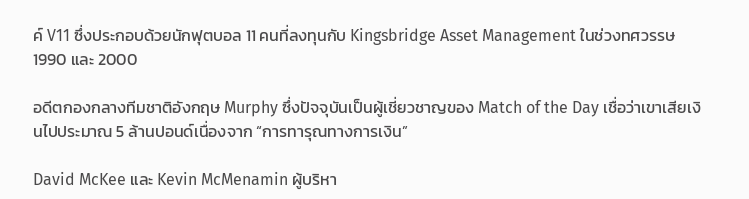ค์ V11 ซึ่งประกอบด้วยนักฟุตบอล 11 คนที่ลงทุนกับ Kingsbridge Asset Management ในช่วงทศวรรษ 1990 และ 2000

อดีตกองกลางทีมชาติอังกฤษ Murphy ซึ่งปัจจุบันเป็นผู้เชี่ยวชาญของ Match of the Day เชื่อว่าเขาเสียเงินไปประมาณ 5 ล้านปอนด์เนื่องจาก “การทารุณทางการเงิน”

David McKee และ Kevin McMenamin ผู้บริหา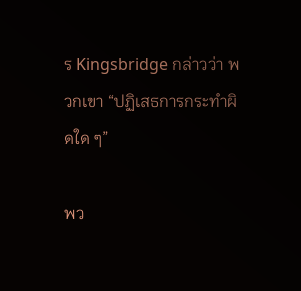ร Kingsbridge กล่าวว่า พวกเขา “ปฏิเสธการกระทำผิดใด ๆ”

พว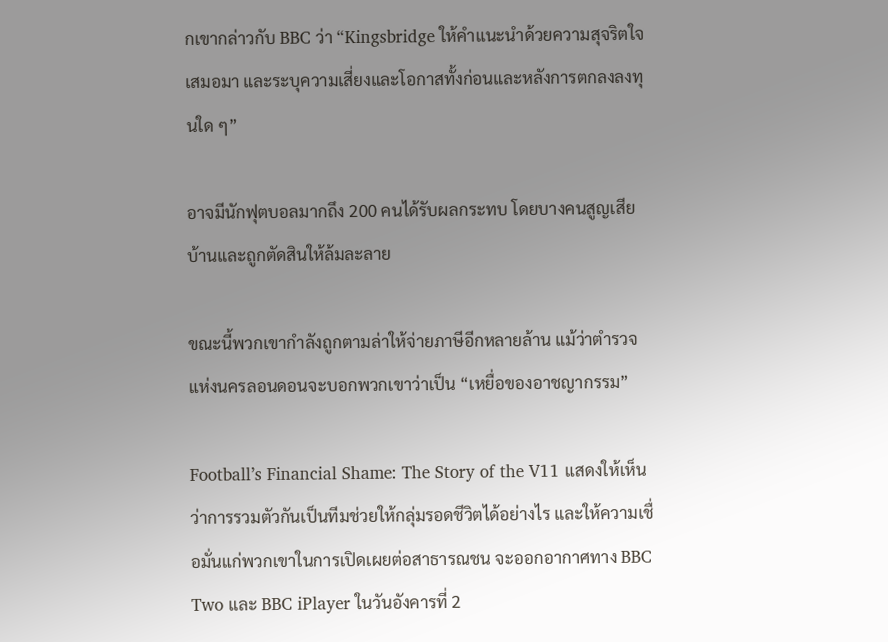กเขากล่าวกับ BBC ว่า “Kingsbridge ให้คำแนะนำด้วยความสุจริตใจเสมอมา และระบุความเสี่ยงและโอกาสทั้งก่อนและหลังการตกลงลงทุนใด ๆ”

อาจมีนักฟุตบอลมากถึง 200 คนได้รับผลกระทบ โดยบางคนสูญเสียบ้านและถูกตัดสินให้ล้มละลาย

ขณะนี้พวกเขากำลังถูกตามล่าให้จ่ายภาษีอีกหลายล้าน แม้ว่าตำรวจแห่งนครลอนดอนจะบอกพวกเขาว่าเป็น “เหยื่อของอาชญากรรม”

Football’s Financial Shame: The Story of the V11 แสดงให้เห็นว่าการรวมตัวกันเป็นทีมช่วยให้กลุ่มรอดชีวิตได้อย่างไร และให้ความเชื่อมั่นแก่พวกเขาในการเปิดเผยต่อสาธารณชน จะออกอากาศทาง BBC Two และ BBC iPlayer ในวันอังคารที่ 2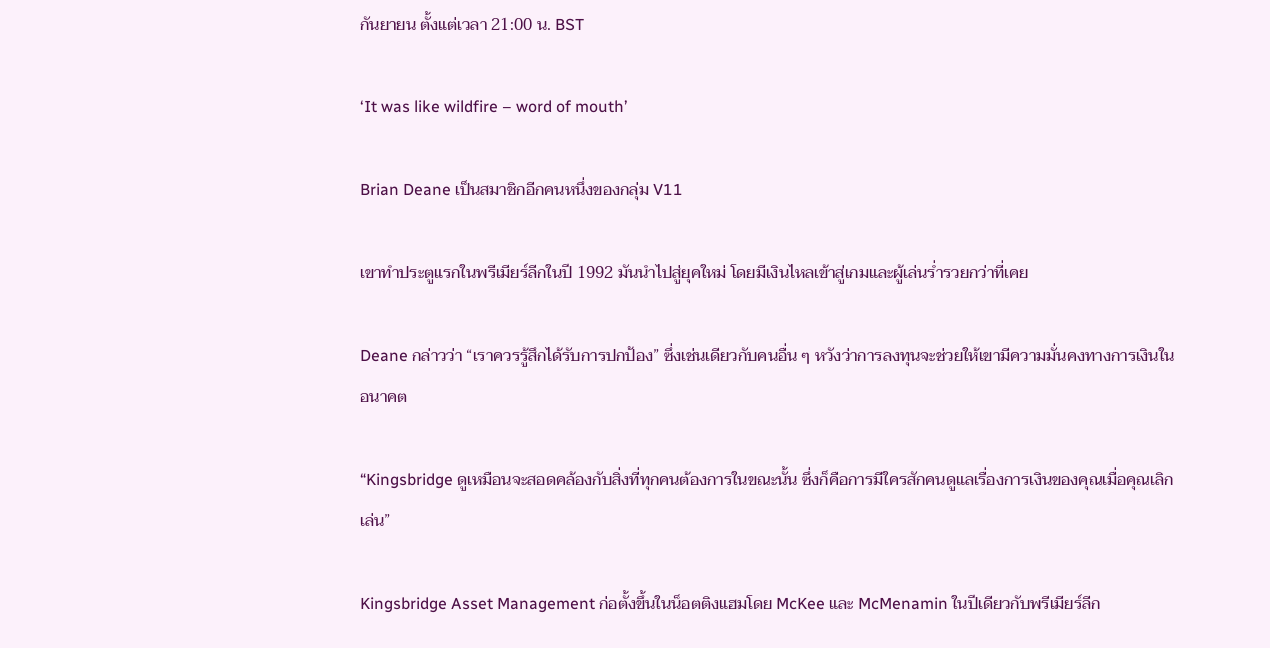กันยายน ตั้งแต่เวลา 21:00 น. BST

‘It was like wildfire – word of mouth’

Brian Deane เป็นสมาชิกอีกคนหนึ่งของกลุ่ม V11

เขาทำประตูแรกในพรีเมียร์ลีกในปี 1992 มันนำไปสู่ยุคใหม่ โดยมีเงินไหลเข้าสู่เกมและผู้เล่นร่ำรวยกว่าที่เคย

Deane กล่าวว่า “เราควรรู้สึกได้รับการปกป้อง” ซึ่งเช่นเดียวกับคนอื่น ๆ หวังว่าการลงทุนจะช่วยให้เขามีความมั่นคงทางการเงินในอนาคต

“Kingsbridge ดูเหมือนจะสอดคล้องกับสิ่งที่ทุกคนต้องการในขณะนั้น ซึ่งก็คือการมีใครสักคนดูแลเรื่องการเงินของคุณเมื่อคุณเลิกเล่น”

Kingsbridge Asset Management ก่อตั้งขึ้นในน็อตติงแฮมโดย McKee และ McMenamin ในปีเดียวกับพรีเมียร์ลีก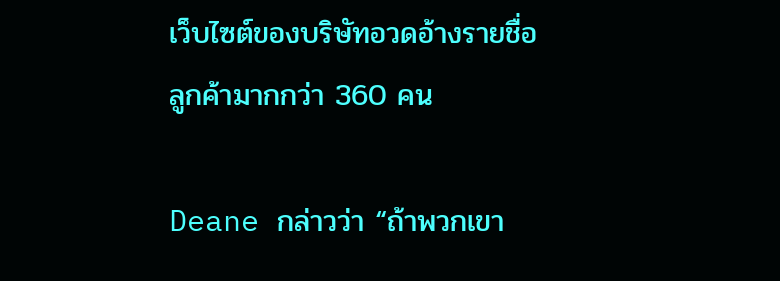เว็บไซต์ของบริษัทอวดอ้างรายชื่อลูกค้ามากกว่า 360 คน

Deane กล่าวว่า “ถ้าพวกเขา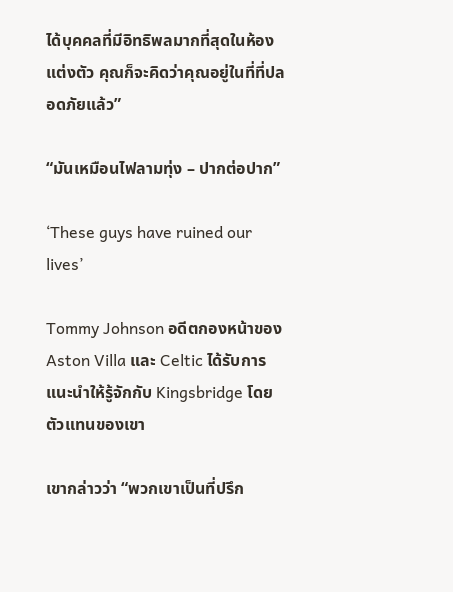ได้บุคคลที่มีอิทธิพลมากที่สุดในห้องแต่งตัว คุณก็จะคิดว่าคุณอยู่ในที่ที่ปลอดภัยแล้ว”

“มันเหมือนไฟลามทุ่ง – ปากต่อปาก”

‘These guys have ruined our lives’

Tommy Johnson อดีตกองหน้าของ Aston Villa และ Celtic ได้รับการแนะนำให้รู้จักกับ Kingsbridge โดยตัวแทนของเขา

เขากล่าวว่า “พวกเขาเป็นที่ปรึก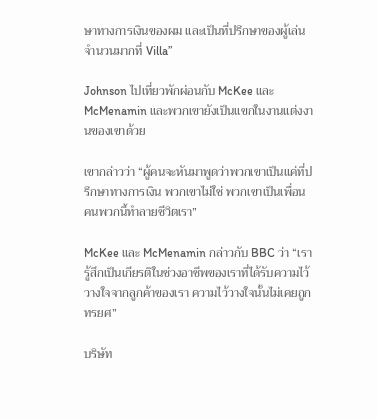ษาทางการเงินของผม และเป็นที่ปรึกษาของผู้เล่นจำนวนมากที่ Villa”

Johnson ไปเที่ยวพักผ่อนกับ McKee และ McMenamin และพวกเขายังเป็นแขกในงานแต่งงานของเขาด้วย

เขากล่าวว่า “ผู้คนจะหันมาพูดว่าพวกเขาเป็นแค่ที่ปรึกษาทางการเงิน พวกเขาไม่ใช่ พวกเขาเป็นเพื่อน คนพวกนี้ทำลายชีวิตเรา”

McKee และ McMenamin กล่าวกับ BBC ว่า “เรารู้สึกเป็นเกียรติในช่วงอาชีพของเราที่ได้รับความไว้วางใจจากลูกค้าของเรา ความไว้วางใจนั้นไม่เคยถูกทรยศ”

บริษัท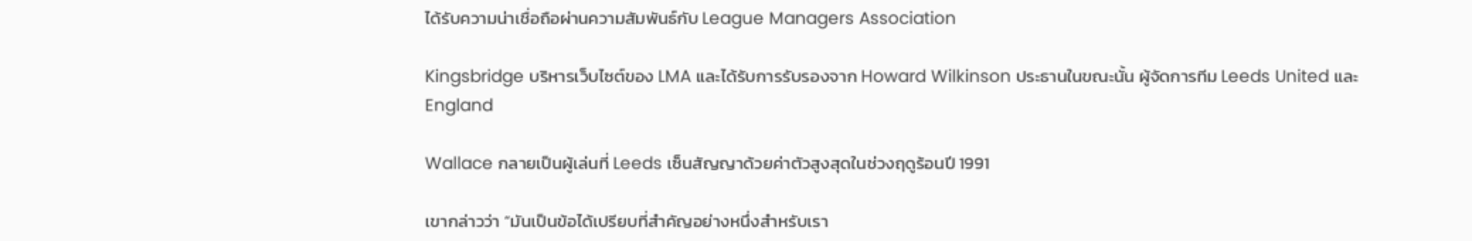ได้รับความน่าเชื่อถือผ่านความสัมพันธ์กับ League Managers Association

Kingsbridge บริหารเว็บไซต์ของ LMA และได้รับการรับรองจาก Howard Wilkinson ประธานในขณะนั้น ผู้จัดการทีม Leeds United และ England

Wallace กลายเป็นผู้เล่นที่ Leeds เซ็นสัญญาด้วยค่าตัวสูงสุดในช่วงฤดูร้อนปี 1991

เขากล่าวว่า “มันเป็นข้อได้เปรียบที่สำคัญอย่างหนึ่งสำหรับเรา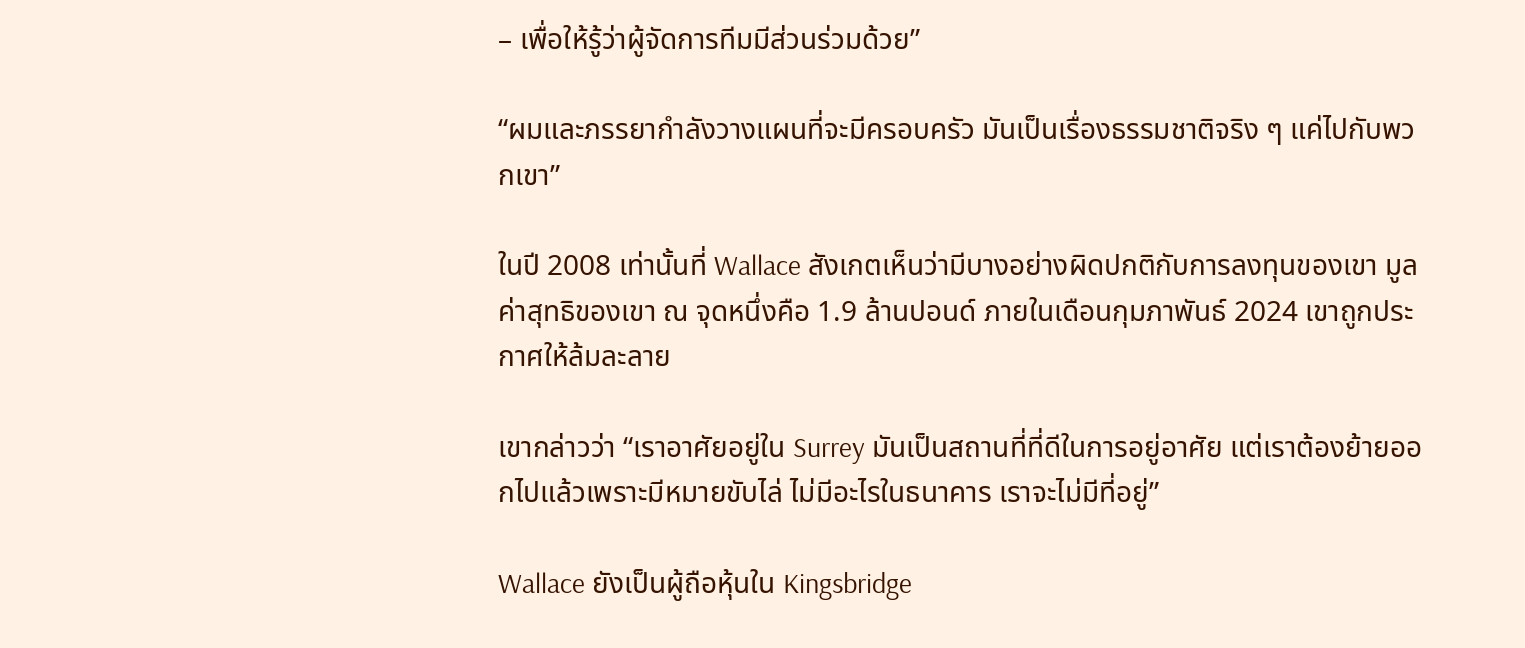– เพื่อให้รู้ว่าผู้จัดการทีมมีส่วนร่วมด้วย”

“ผมและภรรยากำลังวางแผนที่จะมีครอบครัว มันเป็นเรื่องธรรมชาติจริง ๆ แค่ไปกับพวกเขา”

ในปี 2008 เท่านั้นที่ Wallace สังเกตเห็นว่ามีบางอย่างผิดปกติกับการลงทุนของเขา มูลค่าสุทธิของเขา ณ จุดหนึ่งคือ 1.9 ล้านปอนด์ ภายในเดือนกุมภาพันธ์ 2024 เขาถูกประกาศให้ล้มละลาย

เขากล่าวว่า “เราอาศัยอยู่ใน Surrey มันเป็นสถานที่ที่ดีในการอยู่อาศัย แต่เราต้องย้ายออกไปแล้วเพราะมีหมายขับไล่ ไม่มีอะไรในธนาคาร เราจะไม่มีที่อยู่”

Wallace ยังเป็นผู้ถือหุ้นใน Kingsbridge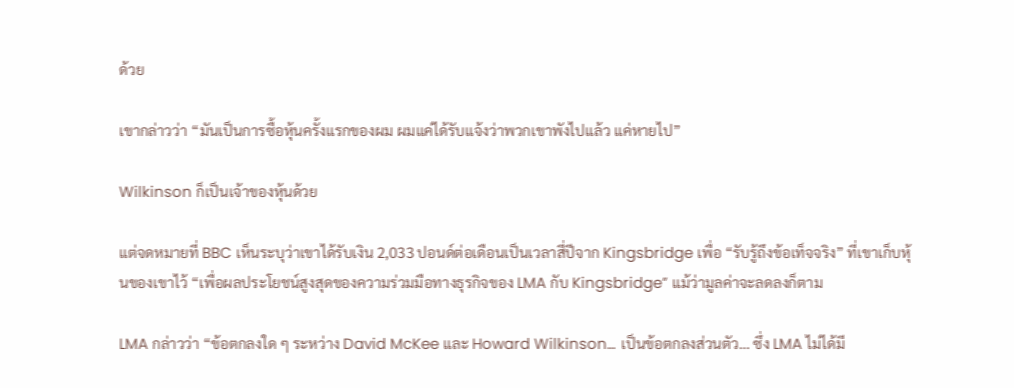ด้วย

เขากล่าวว่า “มันเป็นการซื้อหุ้นครั้งแรกของผม ผมแค่ได้รับแจ้งว่าพวกเขาพังไปแล้ว แค่หายไป”

Wilkinson ก็เป็นเจ้าของหุ้นด้วย

แต่จดหมายที่ BBC เห็นระบุว่าเขาได้รับเงิน 2,033 ปอนด์ต่อเดือนเป็นเวลาสี่ปีจาก Kingsbridge เพื่อ “รับรู้ถึงข้อเท็จจริง” ที่เขาเก็บหุ้นของเขาไว้ “เพื่อผลประโยชน์สูงสุดของความร่วมมือทางธุรกิจของ LMA กับ Kingsbridge” แม้ว่ามูลค่าจะลดลงก็ตาม

LMA กล่าวว่า “ข้อตกลงใด ๆ ระหว่าง David McKee และ Howard Wilkinson… เป็นข้อตกลงส่วนตัว… ซึ่ง LMA ไม่ได้มี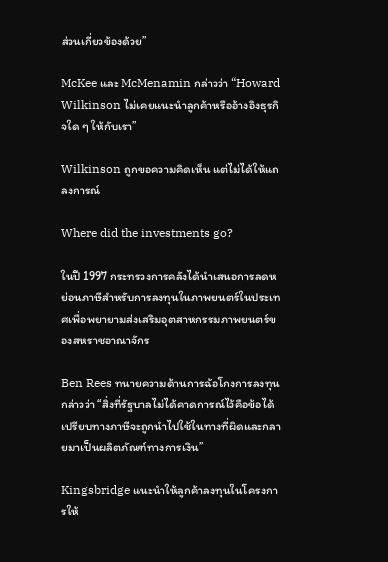ส่วนเกี่ยวข้องด้วย”

McKee และ McMenamin กล่าวว่า “Howard Wilkinson ไม่เคยแนะนำลูกค้าหรืออ้างอิงธุรกิจใด ๆ ให้กับเรา”

Wilkinson ถูกขอความคิดเห็น แต่ไม่ได้ให้แถลงการณ์

Where did the investments go?

ในปี 1997 กระทรวงการคลังได้นำเสนอการลดหย่อนภาษีสำหรับการลงทุนในภาพยนตร์ในประเทศเพื่อพยายามส่งเสริมอุตสาหกรรมภาพยนตร์ของสหราชอาณาจักร

Ben Rees ทนายความด้านการฉ้อโกงการลงทุนกล่าวว่า “สิ่งที่รัฐบาลไม่ได้คาดการณ์ไว้คือข้อได้เปรียบทางภาษีจะถูกนำไปใช้ในทางที่ผิดและกลายมาเป็นผลิตภัณฑ์ทางการเงิน”

Kingsbridge แนะนำให้ลูกค้าลงทุนในโครงการให้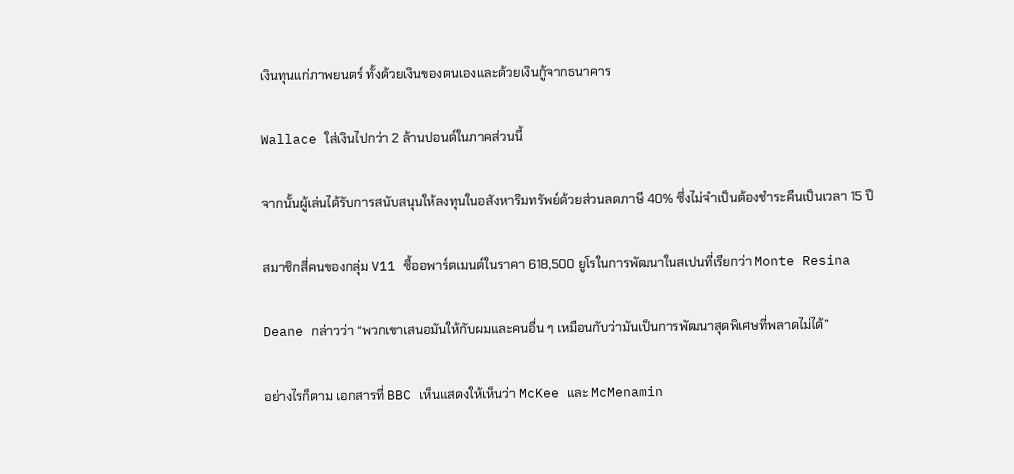เงินทุนแก่ภาพยนตร์ ทั้งด้วยเงินของตนเองและด้วยเงินกู้จากธนาคาร

Wallace ใส่เงินไปกว่า 2 ล้านปอนด์ในภาคส่วนนี้

จากนั้นผู้เล่นได้รับการสนับสนุนให้ลงทุนในอสังหาริมทรัพย์ด้วยส่วนลดภาษี 40% ซึ่งไม่จำเป็นต้องชำระคืนเป็นเวลา 15 ปี

สมาชิกสี่คนของกลุ่ม V11 ซื้ออพาร์ตเมนต์ในราคา 618,500 ยูโรในการพัฒนาในสเปนที่เรียกว่า Monte Resina

Deane กล่าวว่า “พวกเขาเสนอมันให้กับผมและคนอื่น ๆ เหมือนกับว่ามันเป็นการพัฒนาสุดพิเศษที่พลาดไม่ได้”

อย่างไรก็ตาม เอกสารที่ BBC เห็นแสดงให้เห็นว่า McKee และ McMenamin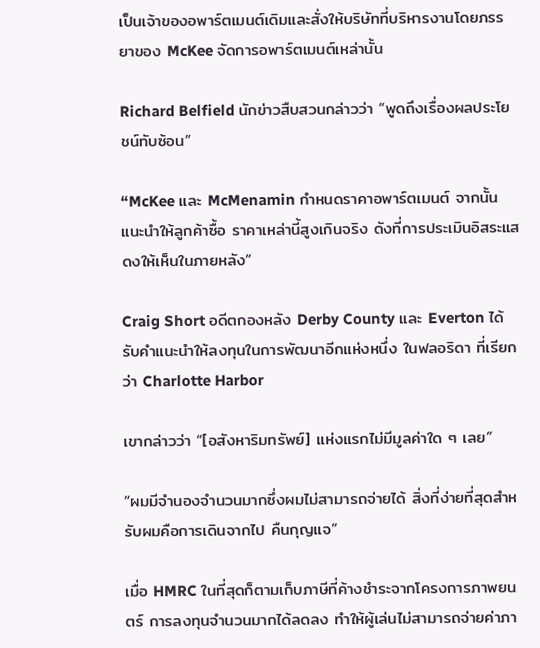เป็นเจ้าของอพาร์ตเมนต์เดิมและสั่งให้บริษัทที่บริหารงานโดยภรรยาของ McKee จัดการอพาร์ตเมนต์เหล่านั้น

Richard Belfield นักข่าวสืบสวนกล่าวว่า “พูดถึงเรื่องผลประโยชน์ทับซ้อน”

“McKee และ McMenamin กำหนดราคาอพาร์ตเมนต์ จากนั้นแนะนำให้ลูกค้าซื้อ ราคาเหล่านี้สูงเกินจริง ดังที่การประเมินอิสระแสดงให้เห็นในภายหลัง”

Craig Short อดีตกองหลัง Derby County และ Everton ได้รับคำแนะนำให้ลงทุนในการพัฒนาอีกแห่งหนึ่ง ในฟลอริดา ที่เรียกว่า Charlotte Harbor

เขากล่าวว่า “[อสังหาริมทรัพย์] แห่งแรกไม่มีมูลค่าใด ๆ เลย”

“ผมมีจำนองจำนวนมากซึ่งผมไม่สามารถจ่ายได้ สิ่งที่ง่ายที่สุดสำหรับผมคือการเดินจากไป คืนกุญแจ”

เมื่อ HMRC ในที่สุดก็ตามเก็บภาษีที่ค้างชำระจากโครงการภาพยนตร์ การลงทุนจำนวนมากได้ลดลง ทำให้ผู้เล่นไม่สามารถจ่ายค่าภา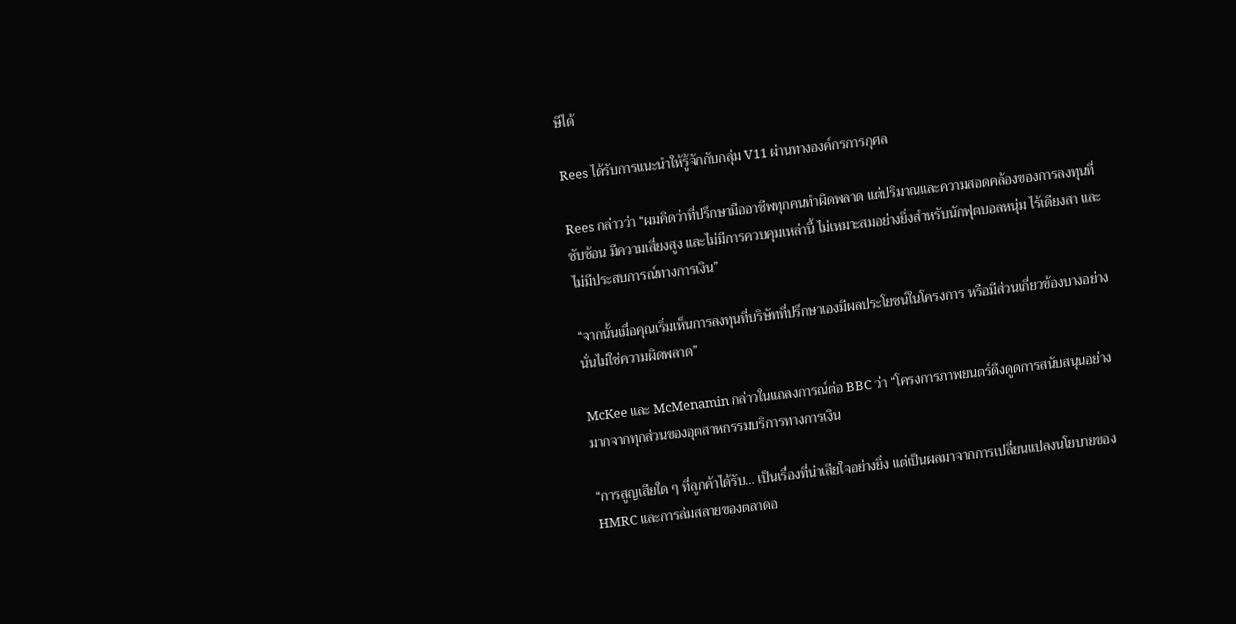ษีได้

Rees ได้รับการแนะนำให้รู้จักกับกลุ่ม V11 ผ่านทางองค์กรการกุศล

Rees กล่าวว่า “ผมคิดว่าที่ปรึกษามืออาชีพทุกคนทำผิดพลาด แต่ปริมาณและความสอดคล้องของการลงทุนที่ซับซ้อน มีความเสี่ยงสูง และไม่มีการควบคุมเหล่านี้ ไม่เหมาะสมอย่างยิ่งสำหรับนักฟุตบอลหนุ่ม ไร้เดียงสา และไม่มีประสบการณ์ทางการเงิน”

“จากนั้นเมื่อคุณเริ่มเห็นการลงทุนที่บริษัทที่ปรึกษาเองมีผลประโยชน์ในโครงการ หรือมีส่วนเกี่ยวข้องบางอย่าง นั่นไม่ใช่ความผิดพลาด”

McKee และ McMenamin กล่าวในแถลงการณ์ต่อ BBC ว่า “โครงการภาพยนตร์ดึงดูดการสนับสนุนอย่างมากจากทุกส่วนของอุตสาหกรรมบริการทางการเงิน

“การสูญเสียใด ๆ ที่ลูกค้าได้รับ… เป็นเรื่องที่น่าเสียใจอย่างยิ่ง แต่เป็นผลมาจากการเปลี่ยนแปลงนโยบายของ HMRC และการล่มสลายของตลาดอ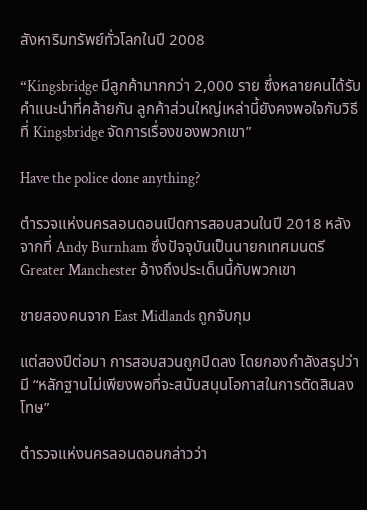สังหาริมทรัพย์ทั่วโลกในปี 2008

“Kingsbridge มีลูกค้ามากกว่า 2,000 ราย ซึ่งหลายคนได้รับคำแนะนำที่คล้ายกัน ลูกค้าส่วนใหญ่เหล่านี้ยังคงพอใจกับวิธีที่ Kingsbridge จัดการเรื่องของพวกเขา”

Have the police done anything?

ตำรวจแห่งนครลอนดอนเปิดการสอบสวนในปี 2018 หลังจากที่ Andy Burnham ซึ่งปัจจุบันเป็นนายกเทศมนตรี Greater Manchester อ้างถึงประเด็นนี้กับพวกเขา

ชายสองคนจาก East Midlands ถูกจับกุม

แต่สองปีต่อมา การสอบสวนถูกปิดลง โดยกองกำลังสรุปว่ามี “หลักฐานไม่เพียงพอที่จะสนับสนุนโอกาสในการตัดสินลงโทษ”

ตำรวจแห่งนครลอนดอนกล่าวว่า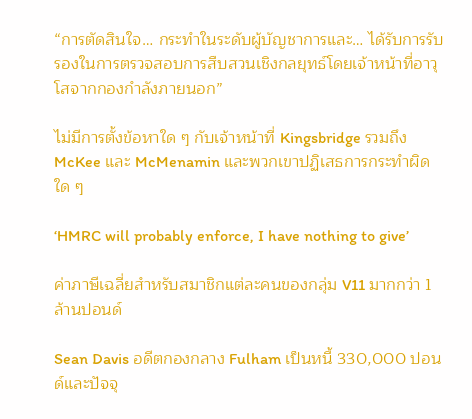“การตัดสินใจ… กระทำในระดับผู้บัญชาการและ… ได้รับการรับรองในการตรวจสอบการสืบสวนเชิงกลยุทธ์โดยเจ้าหน้าที่อาวุโสจากกองกำลังภายนอก”

ไม่มีการตั้งข้อหาใด ๆ กับเจ้าหน้าที่ Kingsbridge รวมถึง McKee และ McMenamin และพวกเขาปฏิเสธการกระทำผิดใด ๆ

‘HMRC will probably enforce, I have nothing to give’

ค่าภาษีเฉลี่ยสำหรับสมาชิกแต่ละคนของกลุ่ม V11 มากกว่า 1 ล้านปอนด์

Sean Davis อดีตกองกลาง Fulham เป็นหนี้ 330,000 ปอนด์และปัจจุ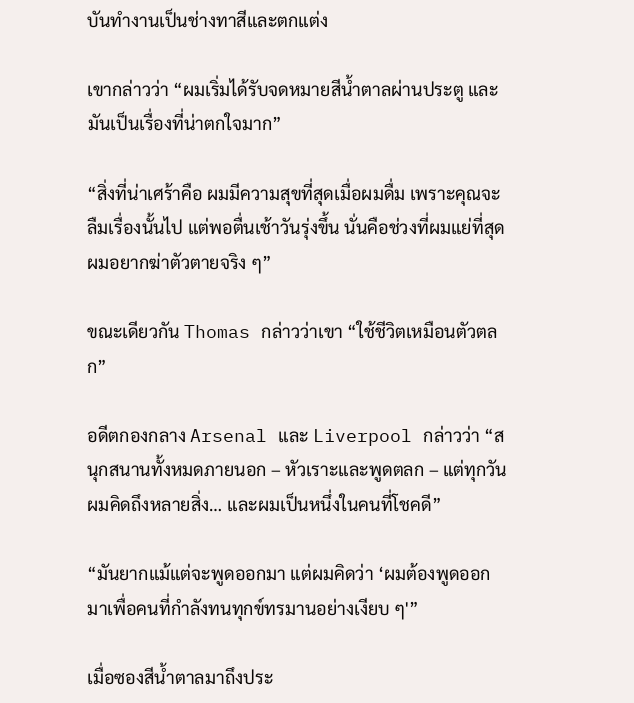บันทำงานเป็นช่างทาสีและตกแต่ง

เขากล่าวว่า “ผมเริ่มได้รับจดหมายสีน้ำตาลผ่านประตู และมันเป็นเรื่องที่น่าตกใจมาก”

“สิ่งที่น่าเศร้าคือ ผมมีความสุขที่สุดเมื่อผมดื่ม เพราะคุณจะลืมเรื่องนั้นไป แต่พอตื่นเช้าวันรุ่งขึ้น นั่นคือช่วงที่ผมแย่ที่สุด ผมอยากฆ่าตัวตายจริง ๆ”

ขณะเดียวกัน Thomas กล่าวว่าเขา “ใช้ชีวิตเหมือนตัวตลก”

อดีตกองกลาง Arsenal และ Liverpool กล่าวว่า “สนุกสนานทั้งหมดภายนอก – หัวเราะและพูดตลก – แต่ทุกวันผมคิดถึงหลายสิ่ง… และผมเป็นหนึ่งในคนที่โชคดี”

“มันยากแม้แต่จะพูดออกมา แต่ผมคิดว่า ‘ผมต้องพูดออกมาเพื่อคนที่กำลังทนทุกข์ทรมานอย่างเงียบ ๆ'”

เมื่อซองสีน้ำตาลมาถึงประ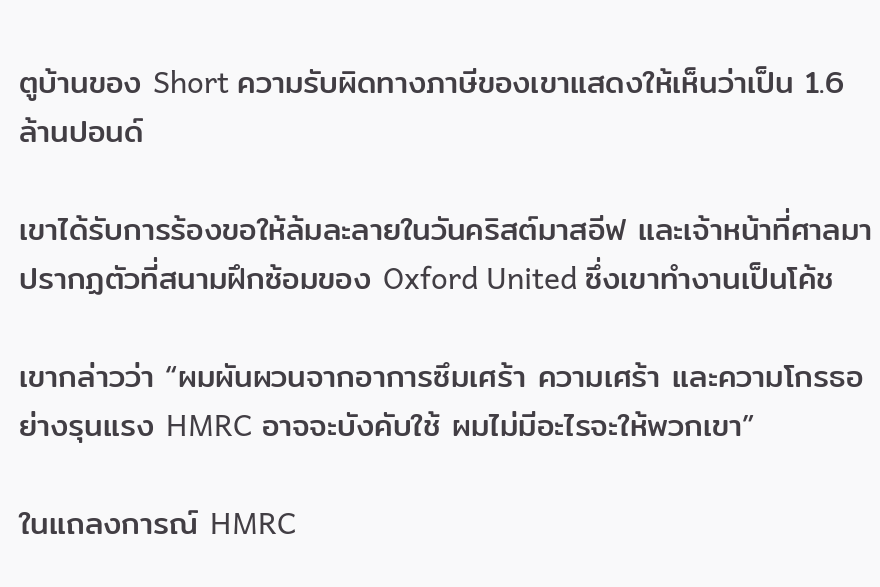ตูบ้านของ Short ความรับผิดทางภาษีของเขาแสดงให้เห็นว่าเป็น 1.6 ล้านปอนด์

เขาได้รับการร้องขอให้ล้มละลายในวันคริสต์มาสอีฟ และเจ้าหน้าที่ศาลมาปรากฏตัวที่สนามฝึกซ้อมของ Oxford United ซึ่งเขาทำงานเป็นโค้ช

เขากล่าวว่า “ผมผันผวนจากอาการซึมเศร้า ความเศร้า และความโกรธอย่างรุนแรง HMRC อาจจะบังคับใช้ ผมไม่มีอะไรจะให้พวกเขา”

ในแถลงการณ์ HMRC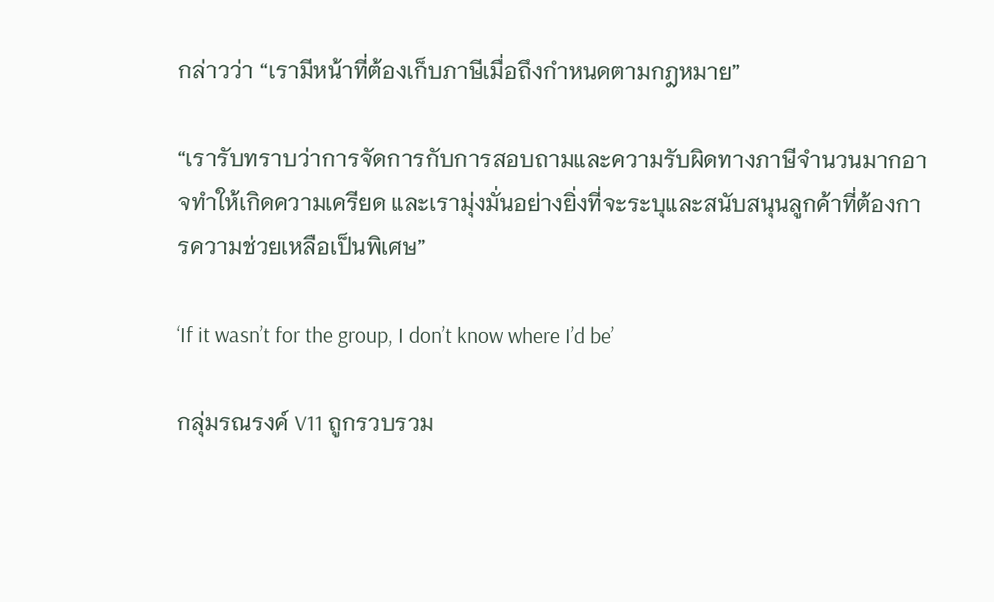กล่าวว่า “เรามีหน้าที่ต้องเก็บภาษีเมื่อถึงกำหนดตามกฎหมาย”

“เรารับทราบว่าการจัดการกับการสอบถามและความรับผิดทางภาษีจำนวนมากอาจทำให้เกิดความเครียด และเรามุ่งมั่นอย่างยิ่งที่จะระบุและสนับสนุนลูกค้าที่ต้องการความช่วยเหลือเป็นพิเศษ”

‘If it wasn’t for the group, I don’t know where I’d be’

กลุ่มรณรงค์ V11 ถูกรวบรวม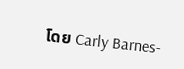โดย Carly Barnes-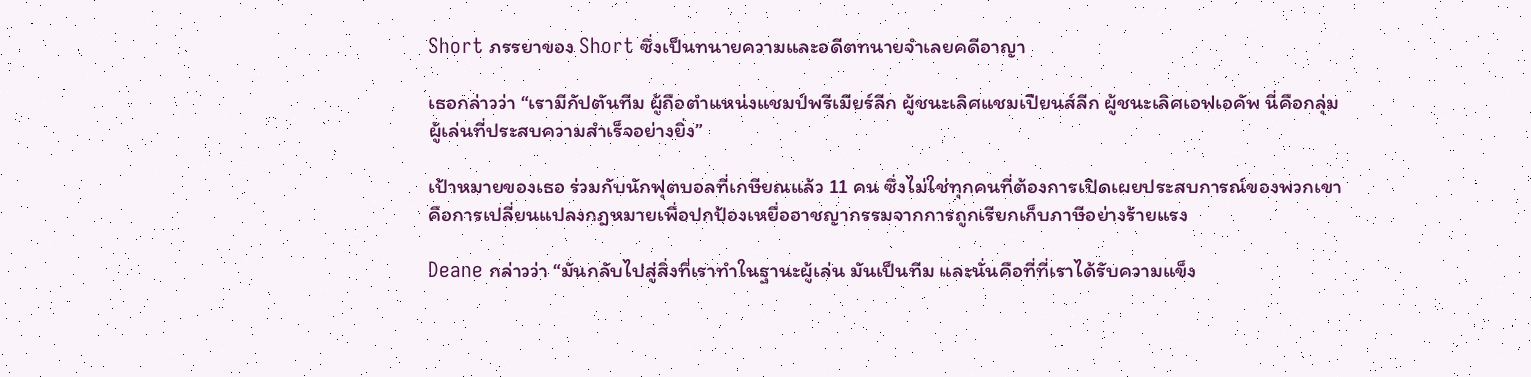Short ภรรยาของ Short ซึ่งเป็นทนายความและอดีตทนายจำเลยคดีอาญา

เธอกล่าวว่า “เรามีกัปตันทีม ผู้ถือตำแหน่งแชมป์พรีเมียร์ลีก ผู้ชนะเลิศแชมเปียนส์ลีก ผู้ชนะเลิศเอฟเอคัพ นี่คือกลุ่มผู้เล่นที่ประสบความสำเร็จอย่างยิ่ง”

เป้าหมายของเธอ ร่วมกับนักฟุตบอลที่เกษียณแล้ว 11 คน ซึ่งไม่ใช่ทุกคนที่ต้องการเปิดเผยประสบการณ์ของพวกเขา คือการเปลี่ยนแปลงกฎหมายเพื่อปกป้องเหยื่ออาชญากรรมจากการถูกเรียกเก็บภาษีอย่างร้ายแรง

Deane กล่าวว่า “มันกลับไปสู่สิ่งที่เราทำในฐานะผู้เล่น มันเป็นทีม และนั่นคือที่ที่เราได้รับความแข็ง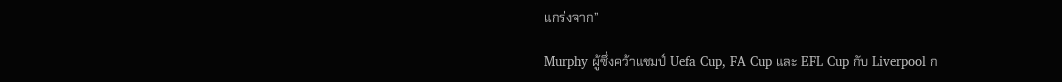แกร่งจาก”

Murphy ผู้ซึ่งคว้าแชมป์ Uefa Cup, FA Cup และ EFL Cup กับ Liverpool ก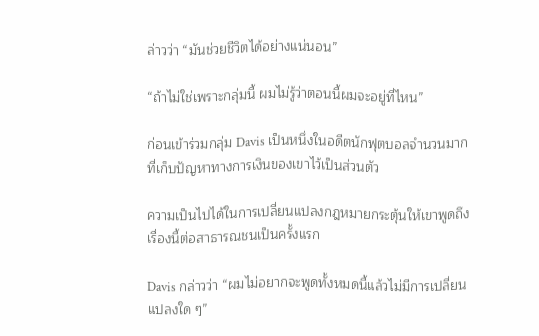ล่าวว่า “มันช่วยชีวิตได้อย่างแน่นอน”

“ถ้าไม่ใช่เพราะกลุ่มนี้ ผมไม่รู้ว่าตอนนี้ผมจะอยู่ที่ไหน”

ก่อนเข้าร่วมกลุ่ม Davis เป็นหนึ่งในอดีตนักฟุตบอลจำนวนมากที่เก็บปัญหาทางการเงินของเขาไว้เป็นส่วนตัว

ความเป็นไปได้ในการเปลี่ยนแปลงกฎหมายกระตุ้นให้เขาพูดถึงเรื่องนี้ต่อสาธารณชนเป็นครั้งแรก

Davis กล่าวว่า “ผมไม่อยากจะพูดทั้งหมดนี้แล้วไม่มีการเปลี่ยนแปลงใด ๆ”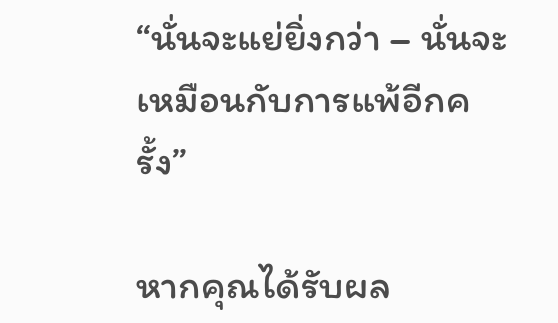“นั่นจะแย่ยิ่งกว่า – นั่นจะเหมือนกับการแพ้อีกครั้ง”

หากคุณได้รับผล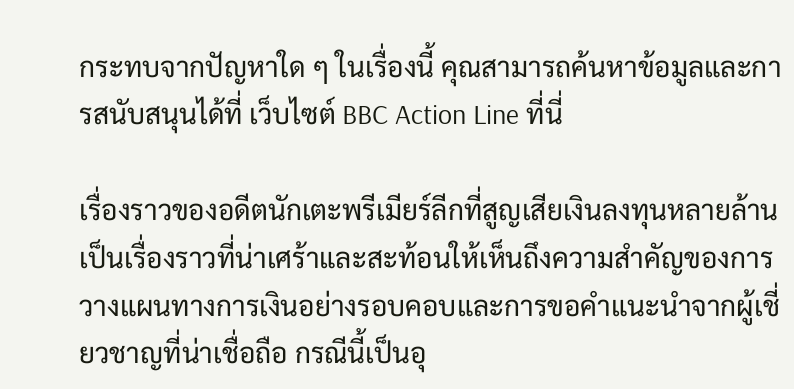กระทบจากปัญหาใด ๆ ในเรื่องนี้ คุณสามารถค้นหาข้อมูลและการสนับสนุนได้ที่ เว็บไซต์ BBC Action Line ที่นี่

เรื่องราวของอดีตนักเตะพรีเมียร์ลีกที่สูญเสียเงินลงทุนหลายล้าน เป็นเรื่องราวที่น่าเศร้าและสะท้อนให้เห็นถึงความสำคัญของการวางแผนทางการเงินอย่างรอบคอบและการขอคำแนะนำจากผู้เชี่ยวชาญที่น่าเชื่อถือ กรณีนี้เป็นอุ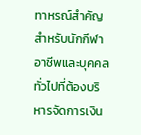ทาหรณ์สำคัญสำหรับนักกีฬาอาชีพและบุคคลทั่วไปที่ต้องบริหารจัดการเงิน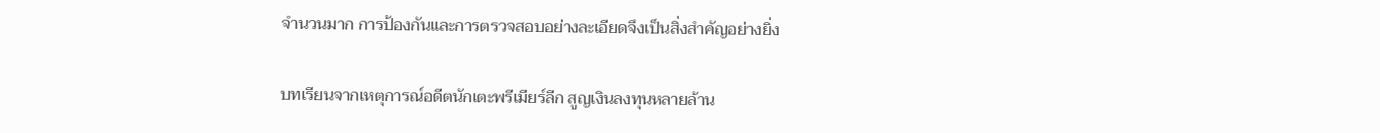จำนวนมาก การป้องกันและการตรวจสอบอย่างละเอียดจึงเป็นสิ่งสำคัญอย่างยิ่ง

บทเรียนจากเหตุการณ์อดีตนักเตะพรีเมียร์ลีก สูญเงินลงทุนหลายล้าน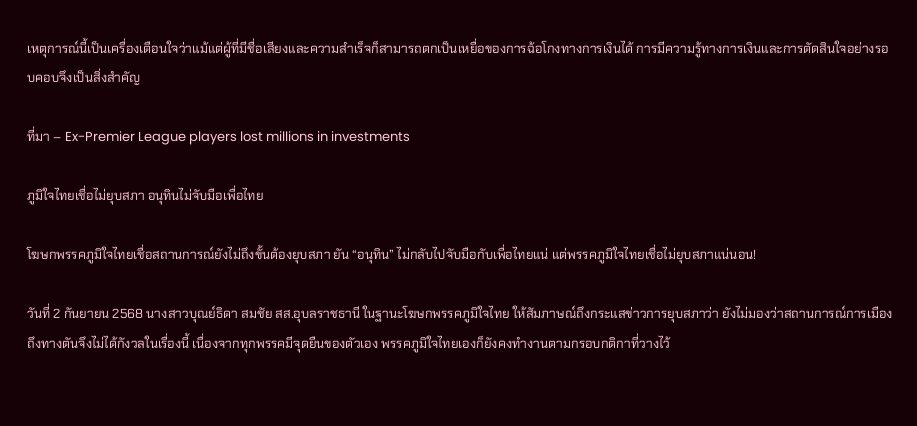เหตุการณ์นี้เป็นเครื่องเตือนใจว่าแม้แต่ผู้ที่มีชื่อเสียงและความสำเร็จก็สามารถตกเป็นเหยื่อของการฉ้อโกงทางการเงินได้ การมีความรู้ทางการเงินและการตัดสินใจอย่างรอบคอบจึงเป็นสิ่งสำคัญ

ที่มา – Ex-Premier League players lost millions in investments

ภูมิใจไทยเชื่อไม่ยุบสภา อนุทินไม่จับมือเพื่อไทย

โฆษกพรรคภูมิใจไทยเชื่อสถานการณ์ยังไม่ถึงขั้นต้องยุบสภา ยัน “อนุทิน” ไม่กลับไปจับมือกับเพื่อไทยแน่ แต่พรรคภูมิใจไทยเชื่อไม่ยุบสภาแน่นอน!

วันที่ 2 กันยายน 2568 นางสาวบุณย์ธิดา สมชัย สส.อุบลราชธานี ในฐานะโฆษกพรรคภูมิใจไทย ให้สัมภาษณ์ถึงกระแสข่าวการยุบสภาว่า ยังไม่มองว่าสถานการณ์การเมืองถึงทางตันจึงไม่ได้กังวลในเรื่องนี้ เนื่องจากทุกพรรคมีจุดยืนของตัวเอง พรรคภูมิใจไทยเองก็ยังคงทำงานตามกรอบกติกาที่วางไว้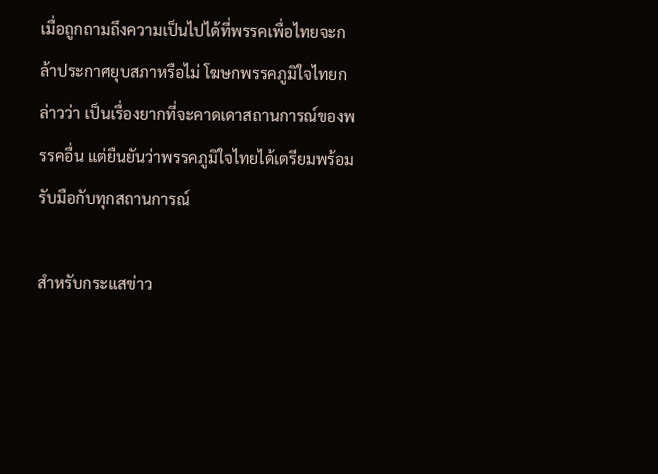เมื่อถูกถามถึงความเป็นไปได้ที่พรรคเพื่อไทยจะกล้าประกาศยุบสภาหรือไม่ โฆษกพรรคภูมิใจไทยกล่าวว่า เป็นเรื่องยากที่จะคาดเดาสถานการณ์ของพรรคอื่น แต่ยืนยันว่าพรรคภูมิใจไทยได้เตรียมพร้อมรับมือกับทุกสถานการณ์

สำหรับกระแสข่าว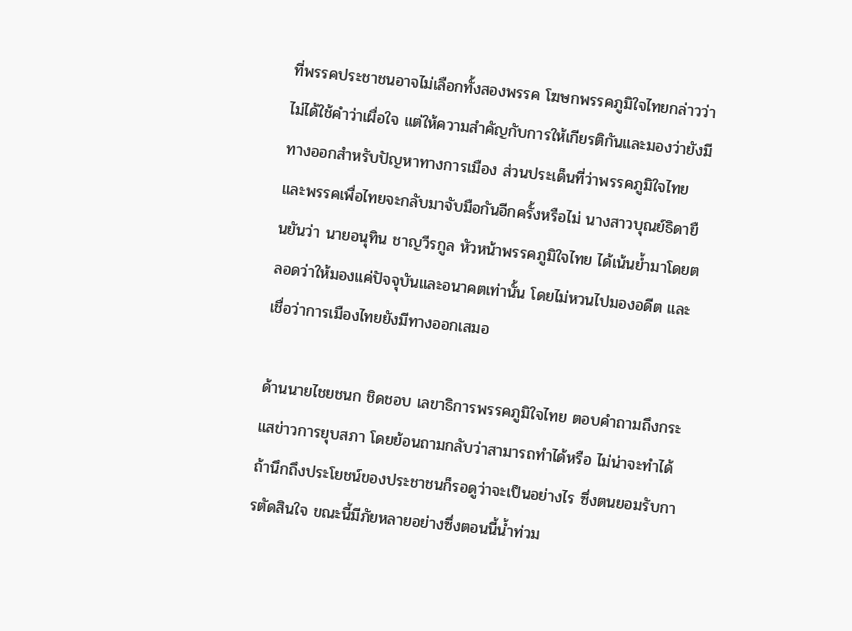ที่พรรคประชาชนอาจไม่เลือกทั้งสองพรรค โฆษกพรรคภูมิใจไทยกล่าวว่า ไม่ได้ใช้คำว่าเผื่อใจ แต่ให้ความสำคัญกับการให้เกียรติกันและมองว่ายังมีทางออกสำหรับปัญหาทางการเมือง ส่วนประเด็นที่ว่าพรรคภูมิใจไทยและพรรคเพื่อไทยจะกลับมาจับมือกันอีกครั้งหรือไม่ นางสาวบุณย์ธิดายืนยันว่า นายอนุทิน ชาญวีรกูล หัวหน้าพรรคภูมิใจไทย ได้เน้นย้ำมาโดยตลอดว่าให้มองแค่ปัจจุบันและอนาคตเท่านั้น โดยไม่หวนไปมองอดีต และเชื่อว่าการเมืองไทยยังมีทางออกเสมอ

ด้านนายไชยชนก ชิดชอบ เลขาธิการพรรคภูมิใจไทย ตอบคำถามถึงกระแสข่าวการยุบสภา โดยย้อนถามกลับว่าสามารถทำได้หรือ ไม่น่าจะทำได้ ถ้านึกถึงประโยชน์ของประชาชนก็รอดูว่าจะเป็นอย่างไร ซึ่งตนยอมรับการตัดสินใจ ขณะนี้มีภัยหลายอย่างซึ่งตอนนี้น้ำท่วม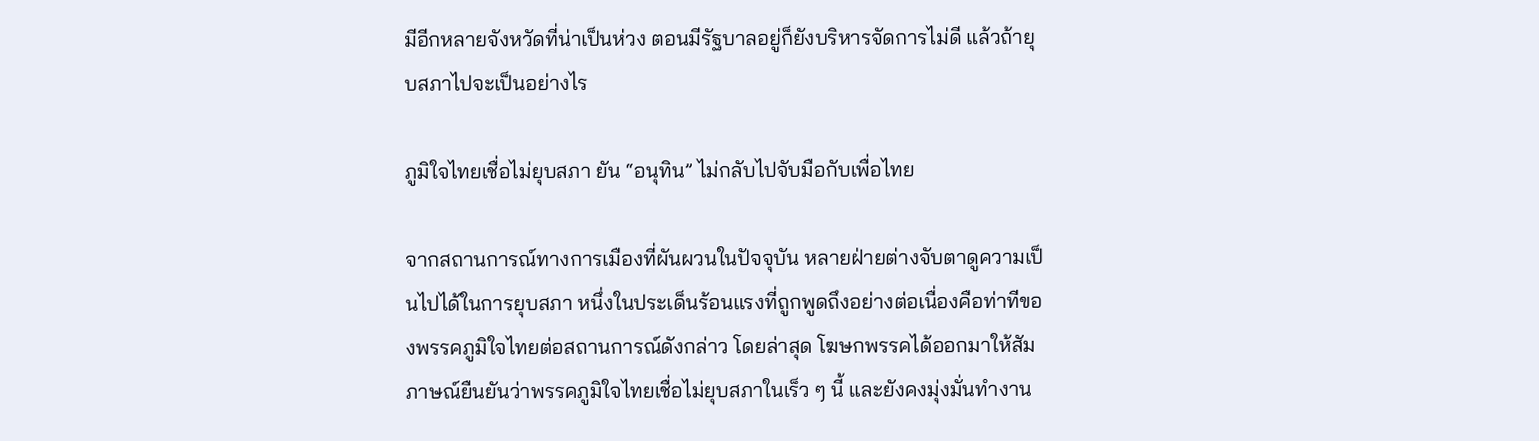มีอีกหลายจังหวัดที่น่าเป็นห่วง ตอนมีรัฐบาลอยู่ก็ยังบริหารจัดการไม่ดี แล้วถ้ายุบสภาไปจะเป็นอย่างไร

ภูมิใจไทยเชื่อไม่ยุบสภา ยัน “อนุทิน” ไม่กลับไปจับมือกับเพื่อไทย

จากสถานการณ์ทางการเมืองที่ผันผวนในปัจจุบัน หลายฝ่ายต่างจับตาดูความเป็นไปได้ในการยุบสภา หนึ่งในประเด็นร้อนแรงที่ถูกพูดถึงอย่างต่อเนื่องคือท่าทีของพรรคภูมิใจไทยต่อสถานการณ์ดังกล่าว โดยล่าสุด โฆษกพรรคได้ออกมาให้สัมภาษณ์ยืนยันว่าพรรคภูมิใจไทยเชื่อไม่ยุบสภาในเร็ว ๆ นี้ และยังคงมุ่งมั่นทำงาน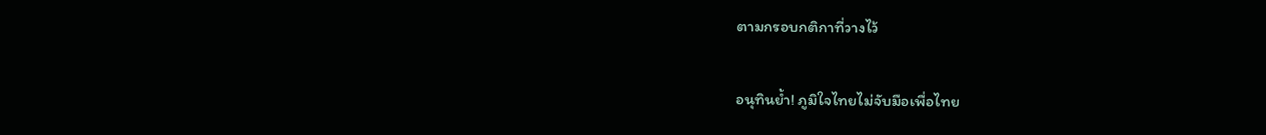ตามกรอบกติกาที่วางไว้

อนุทินย้ำ! ภูมิใจไทยไม่จับมือเพื่อไทย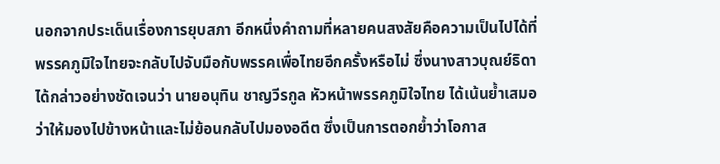นอกจากประเด็นเรื่องการยุบสภา อีกหนึ่งคำถามที่หลายคนสงสัยคือความเป็นไปได้ที่พรรคภูมิใจไทยจะกลับไปจับมือกับพรรคเพื่อไทยอีกครั้งหรือไม่ ซึ่งนางสาวบุณย์ธิดา ได้กล่าวอย่างชัดเจนว่า นายอนุทิน ชาญวีรกูล หัวหน้าพรรคภูมิใจไทย ได้เน้นย้ำเสมอว่าให้มองไปข้างหน้าและไม่ย้อนกลับไปมองอดีต ซึ่งเป็นการตอกย้ำว่าโอกาส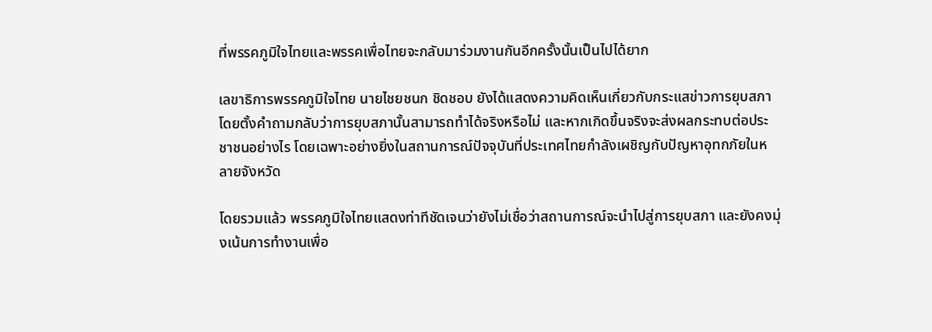ที่พรรคภูมิใจไทยและพรรคเพื่อไทยจะกลับมาร่วมงานกันอีกครั้งนั้นเป็นไปได้ยาก

เลขาธิการพรรคภูมิใจไทย นายไชยชนก ชิดชอบ ยังได้แสดงความคิดเห็นเกี่ยวกับกระแสข่าวการยุบสภา โดยตั้งคำถามกลับว่าการยุบสภานั้นสามารถทำได้จริงหรือไม่ และหากเกิดขึ้นจริงจะส่งผลกระทบต่อประชาชนอย่างไร โดยเฉพาะอย่างยิ่งในสถานการณ์ปัจจุบันที่ประเทศไทยกำลังเผชิญกับปัญหาอุทกภัยในหลายจังหวัด

โดยรวมแล้ว พรรคภูมิใจไทยแสดงท่าทีชัดเจนว่ายังไม่เชื่อว่าสถานการณ์จะนำไปสู่การยุบสภา และยังคงมุ่งเน้นการทำงานเพื่อ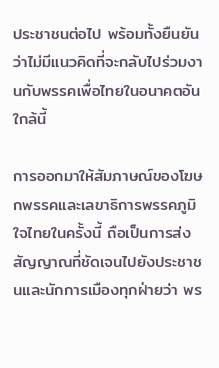ประชาชนต่อไป พร้อมทั้งยืนยันว่าไม่มีแนวคิดที่จะกลับไปร่วมงานกับพรรคเพื่อไทยในอนาคตอันใกล้นี้

การออกมาให้สัมภาษณ์ของโฆษกพรรคและเลขาธิการพรรคภูมิใจไทยในครั้งนี้ ถือเป็นการส่งสัญญาณที่ชัดเจนไปยังประชาชนและนักการเมืองทุกฝ่ายว่า พร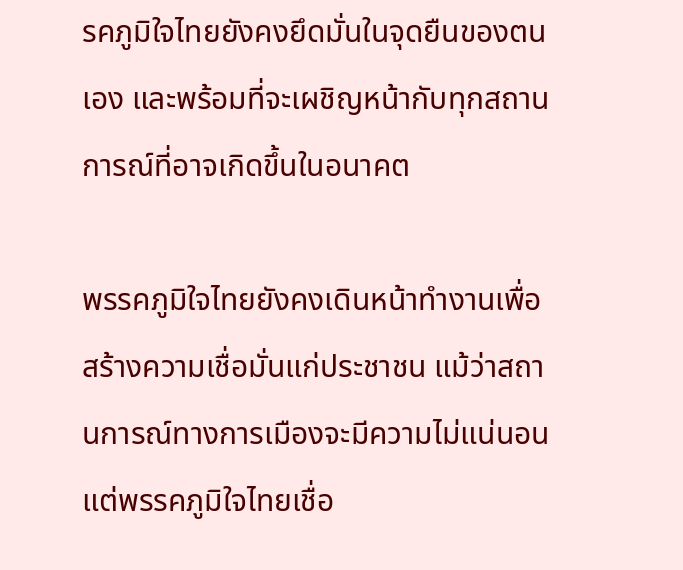รคภูมิใจไทยยังคงยึดมั่นในจุดยืนของตนเอง และพร้อมที่จะเผชิญหน้ากับทุกสถานการณ์ที่อาจเกิดขึ้นในอนาคต

พรรคภูมิใจไทยยังคงเดินหน้าทำงานเพื่อสร้างความเชื่อมั่นแก่ประชาชน แม้ว่าสถานการณ์ทางการเมืองจะมีความไม่แน่นอน แต่พรรคภูมิใจไทยเชื่อ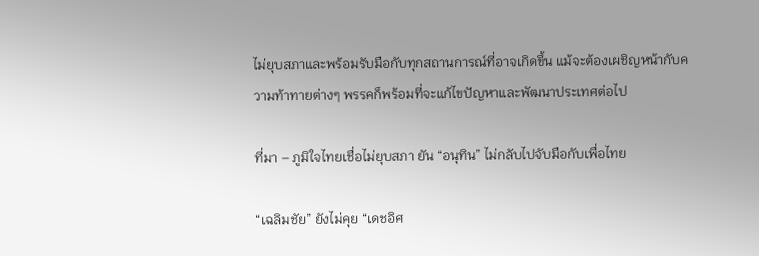ไม่ยุบสภาและพร้อมรับมือกับทุกสถานการณ์ที่อาจเกิดขึ้น แม้จะต้องเผชิญหน้ากับความท้าทายต่างๆ พรรคก็พร้อมที่จะแก้ไขปัญหาและพัฒนาประเทศต่อไป

ที่มา – ภูมิใจไทยเชื่อไม่ยุบสภา ยัน “อนุทิน” ไม่กลับไปจับมือกับเพื่อไทย

“เฉลิมชัย” ยังไม่คุย “เดชอิศ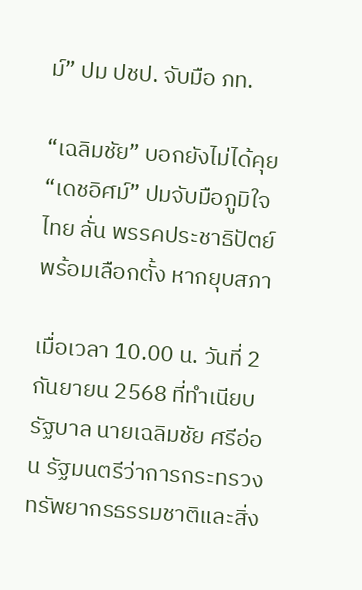ม์” ปม ปชป. จับมือ ภท.

“เฉลิมชัย” บอกยังไม่ได้คุย “เดชอิศม์” ปมจับมือภูมิใจไทย ลั่น พรรคประชาธิปัตย์ พร้อมเลือกตั้ง หากยุบสภา

เมื่อเวลา 10.00 น. วันที่ 2 กันยายน 2568 ที่ทำเนียบรัฐบาล นายเฉลิมชัย ศรีอ่อน รัฐมนตรีว่าการกระทรวงทรัพยากรธรรมชาติและสิ่ง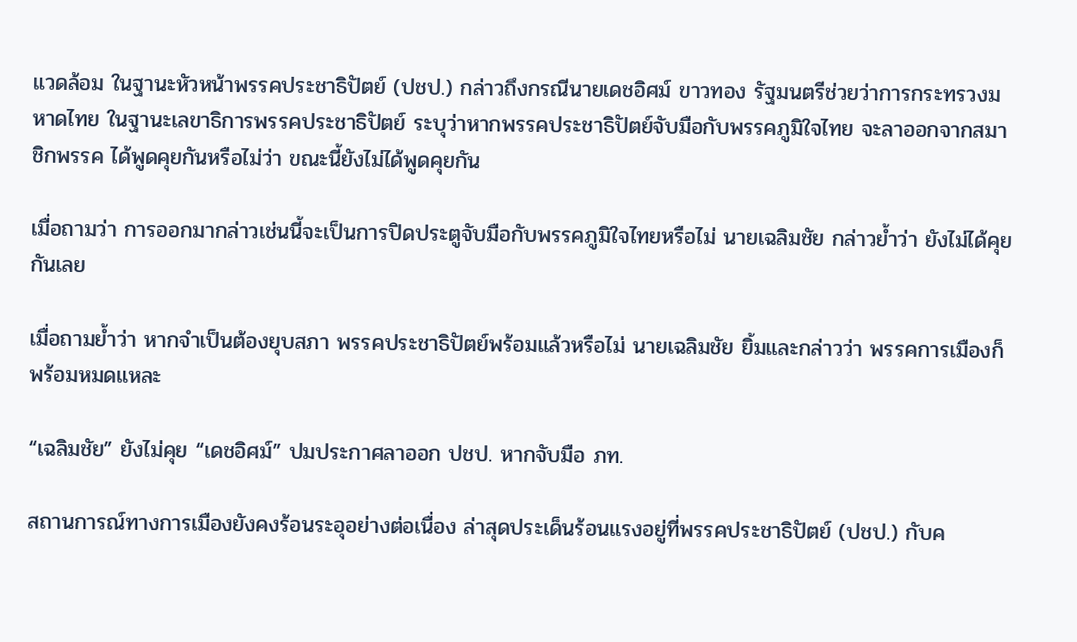แวดล้อม ในฐานะหัวหน้าพรรคประชาธิปัตย์ (ปชป.) กล่าวถึงกรณีนายเดชอิศม์ ขาวทอง รัฐมนตรีช่วยว่าการกระทรวงมหาดไทย ในฐานะเลขาธิการพรรคประชาธิปัตย์ ระบุว่าหากพรรคประชาธิปัตย์จับมือกับพรรคภูมิใจไทย จะลาออกจากสมาชิกพรรค ได้พูดคุยกันหรือไม่ว่า ขณะนี้ยังไม่ได้พูดคุยกัน

เมื่อถามว่า การออกมากล่าวเช่นนี้จะเป็นการปิดประตูจับมือกับพรรคภูมิใจไทยหรือไม่ นายเฉลิมชัย กล่าวย้ำว่า ยังไม่ได้คุยกันเลย

เมื่อถามย้ำว่า หากจำเป็นต้องยุบสภา พรรคประชาธิปัตย์พร้อมแล้วหรือไม่ นายเฉลิมชัย ยิ้มและกล่าวว่า พรรคการเมืองก็พร้อมหมดแหละ

“เฉลิมชัย” ยังไม่คุย “เดชอิศม์” ปมประกาศลาออก ปชป. หากจับมือ ภท.

สถานการณ์ทางการเมืองยังคงร้อนระอุอย่างต่อเนื่อง ล่าสุดประเด็นร้อนแรงอยู่ที่พรรคประชาธิปัตย์ (ปชป.) กับค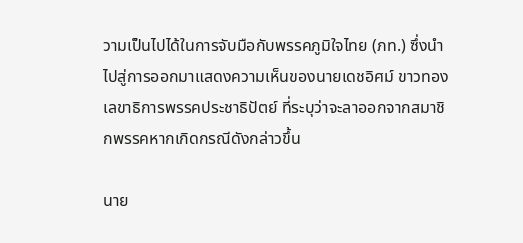วามเป็นไปได้ในการจับมือกับพรรคภูมิใจไทย (ภท.) ซึ่งนำไปสู่การออกมาแสดงความเห็นของนายเดชอิศม์ ขาวทอง เลขาธิการพรรคประชาธิปัตย์ ที่ระบุว่าจะลาออกจากสมาชิกพรรคหากเกิดกรณีดังกล่าวขึ้น

นาย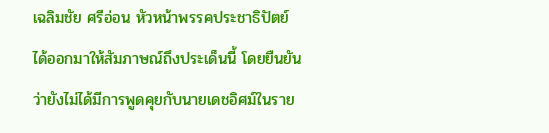เฉลิมชัย ศรีอ่อน หัวหน้าพรรคประชาธิปัตย์ ได้ออกมาให้สัมภาษณ์ถึงประเด็นนี้ โดยยืนยันว่ายังไม่ได้มีการพูดคุยกับนายเดชอิศม์ในราย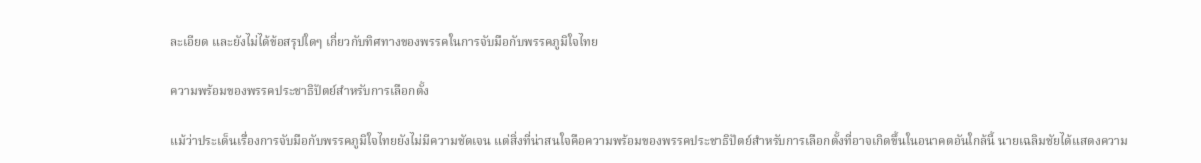ละเอียด และยังไม่ได้ข้อสรุปใดๆ เกี่ยวกับทิศทางของพรรคในการจับมือกับพรรคภูมิใจไทย

ความพร้อมของพรรคประชาธิปัตย์สำหรับการเลือกตั้ง

แม้ว่าประเด็นเรื่องการจับมือกับพรรคภูมิใจไทยยังไม่มีความชัดเจน แต่สิ่งที่น่าสนใจคือความพร้อมของพรรคประชาธิปัตย์สำหรับการเลือกตั้งที่อาจเกิดขึ้นในอนาคตอันใกล้นี้ นายเฉลิมชัยได้แสดงความ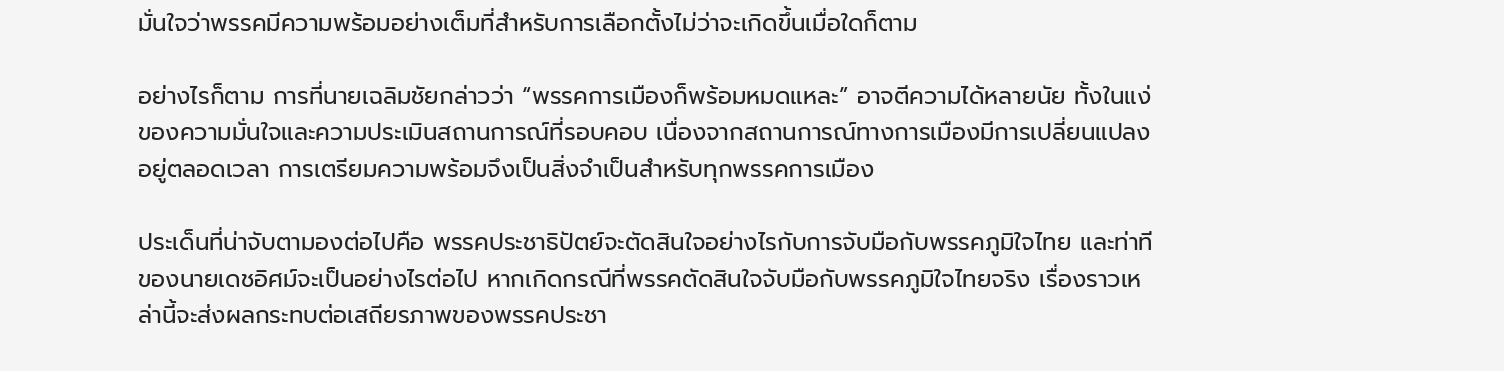มั่นใจว่าพรรคมีความพร้อมอย่างเต็มที่สำหรับการเลือกตั้งไม่ว่าจะเกิดขึ้นเมื่อใดก็ตาม

อย่างไรก็ตาม การที่นายเฉลิมชัยกล่าวว่า “พรรคการเมืองก็พร้อมหมดแหละ” อาจตีความได้หลายนัย ทั้งในแง่ของความมั่นใจและความประเมินสถานการณ์ที่รอบคอบ เนื่องจากสถานการณ์ทางการเมืองมีการเปลี่ยนแปลงอยู่ตลอดเวลา การเตรียมความพร้อมจึงเป็นสิ่งจำเป็นสำหรับทุกพรรคการเมือง

ประเด็นที่น่าจับตามองต่อไปคือ พรรคประชาธิปัตย์จะตัดสินใจอย่างไรกับการจับมือกับพรรคภูมิใจไทย และท่าทีของนายเดชอิศม์จะเป็นอย่างไรต่อไป หากเกิดกรณีที่พรรคตัดสินใจจับมือกับพรรคภูมิใจไทยจริง เรื่องราวเหล่านี้จะส่งผลกระทบต่อเสถียรภาพของพรรคประชา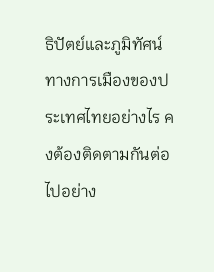ธิปัตย์และภูมิทัศน์ทางการเมืองของประเทศไทยอย่างไร คงต้องติดตามกันต่อไปอย่าง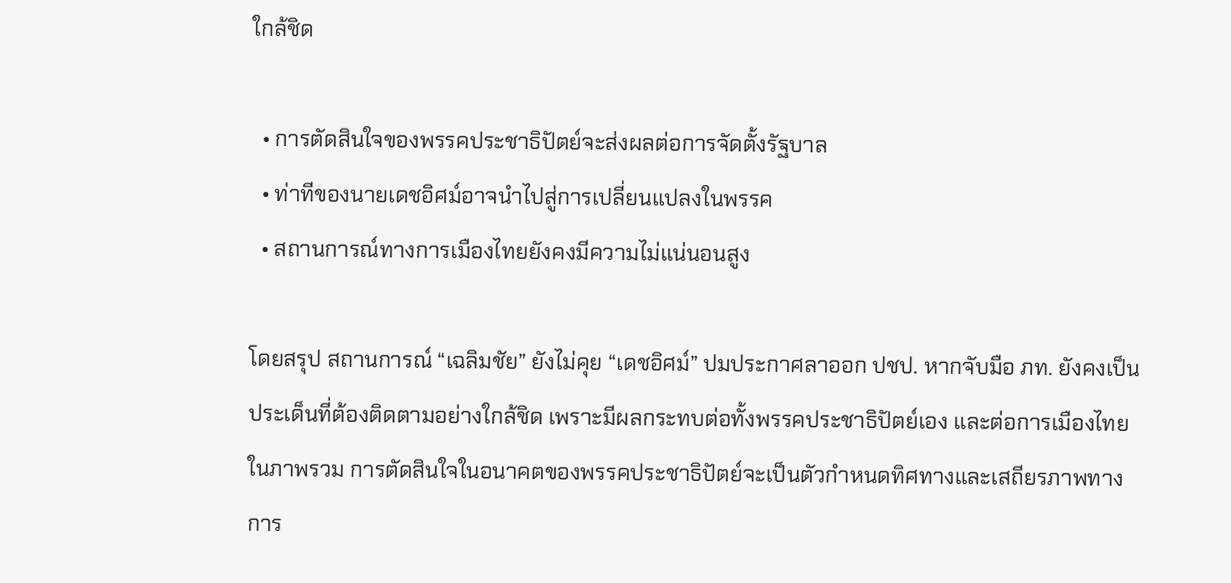ใกล้ชิด

  • การตัดสินใจของพรรคประชาธิปัตย์จะส่งผลต่อการจัดตั้งรัฐบาล
  • ท่าทีของนายเดชอิศม์อาจนำไปสู่การเปลี่ยนแปลงในพรรค
  • สถานการณ์ทางการเมืองไทยยังคงมีความไม่แน่นอนสูง

โดยสรุป สถานการณ์ “เฉลิมชัย” ยังไม่คุย “เดชอิศม์” ปมประกาศลาออก ปชป. หากจับมือ ภท. ยังคงเป็นประเด็นที่ต้องติดตามอย่างใกล้ชิด เพราะมีผลกระทบต่อทั้งพรรคประชาธิปัตย์เอง และต่อการเมืองไทยในภาพรวม การตัดสินใจในอนาคตของพรรคประชาธิปัตย์จะเป็นตัวกำหนดทิศทางและเสถียรภาพทางการ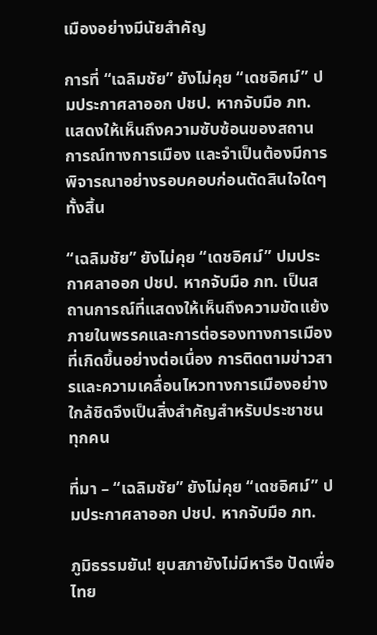เมืองอย่างมีนัยสำคัญ

การที่ “เฉลิมชัย” ยังไม่คุย “เดชอิศม์” ปมประกาศลาออก ปชป. หากจับมือ ภท. แสดงให้เห็นถึงความซับซ้อนของสถานการณ์ทางการเมือง และจำเป็นต้องมีการพิจารณาอย่างรอบคอบก่อนตัดสินใจใดๆทั้งสิ้น

“เฉลิมชัย” ยังไม่คุย “เดชอิศม์” ปมประกาศลาออก ปชป. หากจับมือ ภท. เป็นสถานการณ์ที่แสดงให้เห็นถึงความขัดแย้งภายในพรรคและการต่อรองทางการเมืองที่เกิดขึ้นอย่างต่อเนื่อง การติดตามข่าวสารและความเคลื่อนไหวทางการเมืองอย่างใกล้ชิดจึงเป็นสิ่งสำคัญสำหรับประชาชนทุกคน

ที่มา – “เฉลิมชัย” ยังไม่คุย “เดชอิศม์” ปมประกาศลาออก ปชป. หากจับมือ ภท.

ภูมิธรรมยัน! ยุบสภายังไม่มีหารือ ปัดเพื่อไทย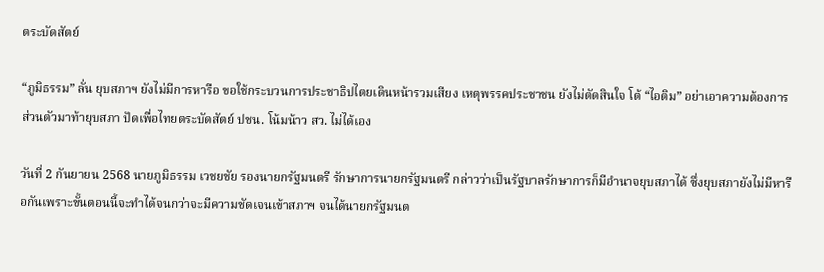ตระบัดสัตย์

“ภูมิธรรม” ลั่น ยุบสภาฯ ยังไม่มีการหารือ ขอใช้กระบวนการประชาธิปไตยเดินหน้ารวมเสียง เหตุพรรคประชาชน ยังไม่ตัดสินใจ โต้ “ไอติม” อย่าเอาความต้องการส่วนตัวมาท้ายุบสภา ปัดเพื่อไทยตระบัดสัตย์ ปชน. โน้มน้าว สว. ไม่ได้เอง

วันที่ 2 กันยายน 2568 นายภูมิธรรม เวชยชัย รองนายกรัฐมนตรี รักษาการนายกรัฐมนตรี กล่าวว่าเป็นรัฐบาลรักษาการก็มีอำนาจยุบสภาได้ ซึ่งยุบสภายังไม่มีหารือกันเพราะขั้นตอนนี้จะทำได้จนกว่าจะมีความชัดเจนเข้าสภาฯ จนได้นายกรัฐมนต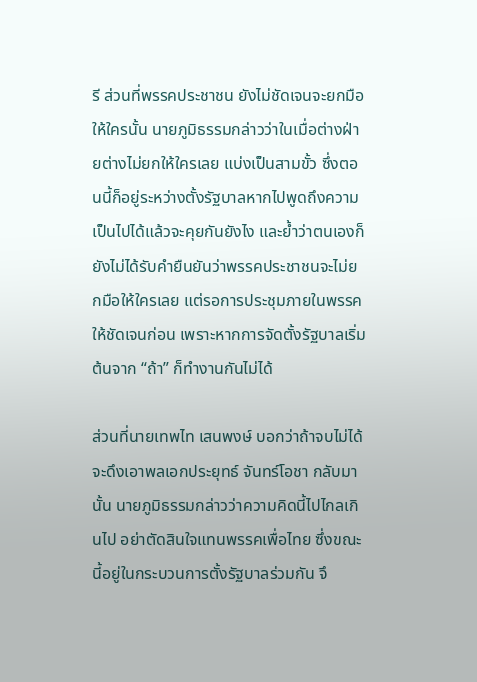รี ส่วนที่พรรคประชาชน ยังไม่ชัดเจนจะยกมือให้ใครนั้น นายภูมิธรรมกล่าวว่าในเมื่อต่างฝ่ายต่างไม่ยกให้ใครเลย แบ่งเป็นสามขั้ว ซึ่งตอนนี้ก็อยู่ระหว่างตั้งรัฐบาลหากไปพูดถึงความเป็นไปได้แล้วจะคุยกันยังไง และย้ำว่าตนเองก็ยังไม่ได้รับคำยืนยันว่าพรรคประชาชนจะไม่ยกมือให้ใครเลย แต่รอการประชุมภายในพรรคให้ชัดเจนก่อน เพราะหากการจัดตั้งรัฐบาลเริ่มต้นจาก “ถ้า” ก็ทำงานกันไม่ได้

ส่วนที่นายเทพไท เสนพงษ์ บอกว่าถ้าจบไม่ได้จะดึงเอาพลเอกประยุทธ์ จันทร์โอชา กลับมานั้น นายภูมิธรรมกล่าวว่าความคิดนี้ไปไกลเกินไป อย่าตัดสินใจแทนพรรคเพื่อไทย ซึ่งขณะนี้อยู่ในกระบวนการตั้งรัฐบาลร่วมกัน จึ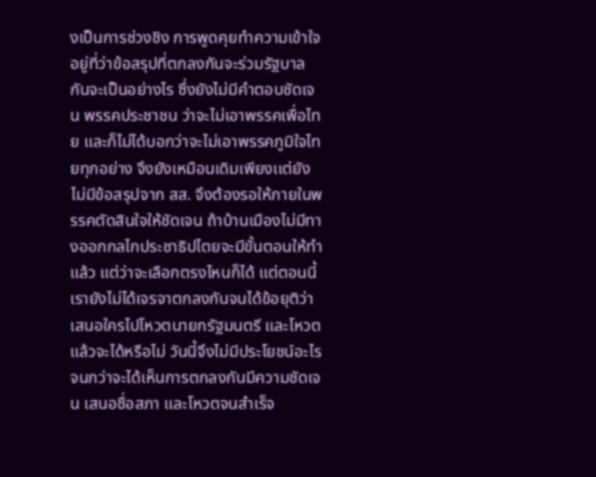งเป็นการช่วงชิง การพูดคุยทำความเข้าใจอยู่ที่ว่าข้อสรุปที่ตกลงกันจะร่วมรัฐบาลกันจะเป็นอย่างไร ซึ่งยังไม่มีคำตอบชัดเจน พรรคประชาชน ว่าจะไม่เอาพรรคเพื่อไทย และก็ไม่ได้บอกว่าจะไม่เอาพรรคภูมิใจไทยทุกอย่าง จึงยังเหมือนเดิมเพียงเเต่ยังไม่มีข้อสรุปจาก สส. จึงต้องรอให้ภายในพรรคตัดสินใจให้ชัดเจน ถ้าบ้านเมืองไม่มีทางออกกลไกประชาธิปไตยจะมีขั้นตอนให้ทำแล้ว แต่ว่าจะเลือกตรงไหนก็ได้ แต่ตอนนี้เรายังไม่ได้เจรจาตกลงกันจนได้ข้อยุติว่าเสนอใครไปโหวตนายกรัฐมนตรี และโหวตแล้วจะได้หรือไม่ วันนี้จึงไม่มีประโยชน์อะไร จนกว่าจะได้เห็นการตกลงกันมีความชัดเจน เสนอชื่อสภา และโหวตจนสำเร็จ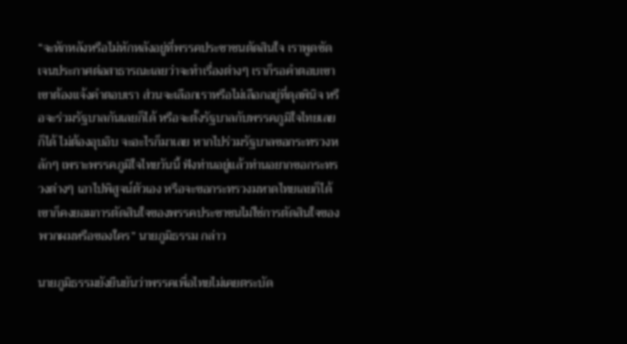“จะหักหลังหรือไม่หักหลังอยู่ที่พรรคประชาชนตัดสินใจ เราพูดชัดเจนประกาศต่อสาธารณะเลยว่าจะทำเรื่องต่างๆ เราก็รอคำตอบเขา เขาต้องเเจ้งคำตอบเรา ส่วนจะเลือกเราหรือไม่เลือกอยู่ที่ดุลพินิจ หรือจะร่วมรัฐบาลกันเลยก็ได้ หรือจะตั้งรัฐบาลกับพรรคภูมิใจไทยเลยก็ได้ ไม่ต้องอุบอิบ จะอะไรก็มาเลย หากไปร่วมรัฐบาลขอกระทรวงหลักๆ เพราะพรรคภูมิใจไทยวันนี้ ฟังท่านอยู่แล้วท่านอยากขอกระทรวงต่างๆ เอาไปพิสูจน์ตัวเอง หรือจะขอกระทรวงมหาดไทยเลยก็ได้ เขาก็คงยอมการตัดสินใจของพรรคประชาชนไม่ใช่การตัดสินใจของพวกผมหรือของใคร” นายภูมิธรรม กล่าว

นายภูมิธรรมยังยืนยันว่าพรรคเพื่อไทยไม่เคยตระบัด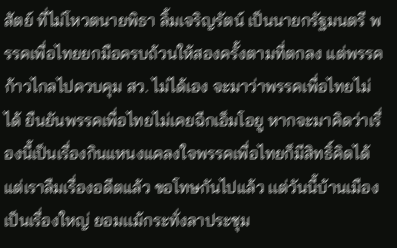สัตย์ ที่ไม่โหวตนายพิธา ลิ้มเจริญรัตน์ เป็นนายกรัฐมนตรี พรรคเพื่อไทยยกมือครบถ้วนให้สองครั้งตามที่ตกลง แต่พรรคก้าวไกลไปควบคุม สว. ไม่ได้เอง จะมาว่าพรรคเพื่อไทยไม่ได้ ยืนยันพรรคเพื่อไทยไม่เคยฉีกเอ็มโอยู หากจะมาคิดว่าเรื่องนี้เป็นเรื่องกินแหนงแคลงใจพรรคเพื่อไทยก็มีสิทธิ์คิดได้ แต่เราลืมเรื่องอดีตแล้ว ขอโทษกันไปแล้ว เเต่วันนี้บ้านเมืองเป็นเรื่องใหญ่ ยอมเเม้กระทั่งลาประชุม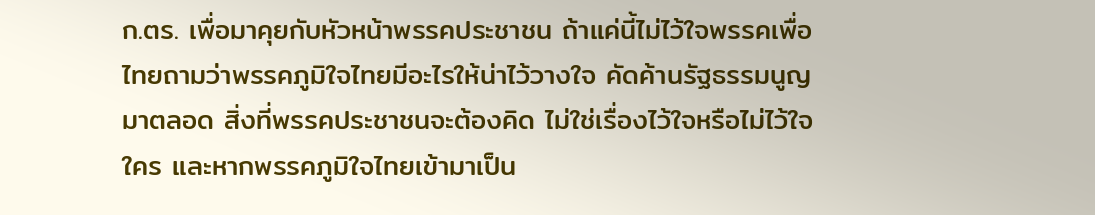ก.ตร. เพื่อมาคุยกับหัวหน้าพรรคประชาชน ถ้าแค่นี้ไม่ไว้ใจพรรคเพื่อไทยถามว่าพรรคภูมิใจไทยมีอะไรให้น่าไว้วางใจ คัดค้านรัฐธรรมนูญมาตลอด สิ่งที่พรรคประชาชนจะต้องคิด ไม่ใช่เรื่องไว้ใจหรือไม่ไว้ใจใคร และหากพรรคภูมิใจไทยเข้ามาเป็น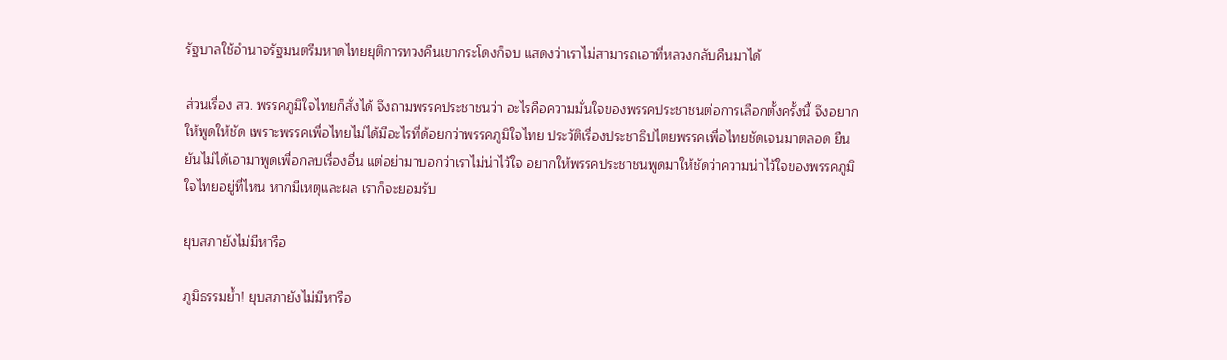รัฐบาลใช้อำนาจรัฐมนตรีมหาดไทยยุติการทวงคืนเขากระโดงก็จบ แสดงว่าเราไม่สามารถเอาที่หลวงกลับคืนมาได้

ส่วนเรื่อง สว. พรรคภูมิใจไทยก็สั่งได้ จึงถามพรรคประชาชนว่า อะไรคือความมั่นใจของพรรคประชาชนต่อการเลือกตั้งครั้งนี้ จึงอยากให้พูดให้ชัด เพราะพรรคเพื่อไทยไม่ได้มีอะไรที่ด้อยกว่าพรรคภูมิใจไทย ประวัติเรื่องประชาธิปไตยพรรคเพื่อไทยชัดเจนมาตลอด ยืนยันไม่ได้เอามาพูดเพื่อกลบเรื่องอื่น แต่อย่ามาบอกว่าเราไม่น่าไว้ใจ อยากให้พรรคประชาชนพูดมาให้ชัดว่าความน่าไว้ใจของพรรคภูมิใจไทยอยู่ที่ไหน หากมีเหตุและผล เราก็จะยอมรับ

ยุบสภายังไม่มีหารือ

ภูมิธรรมย้ำ! ยุบสภายังไม่มีหารือ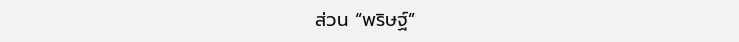ส่วน “พริษฐ์”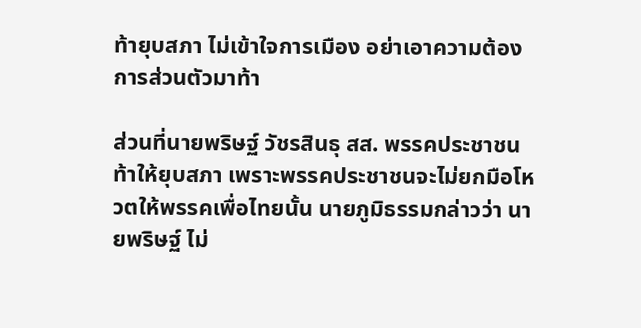ท้ายุบสภา ไม่เข้าใจการเมือง อย่าเอาความต้องการส่วนตัวมาท้า

ส่วนที่นายพริษฐ์ วัชรสินธุ สส. พรรคประชาชน ท้าให้ยุบสภา เพราะพรรคประชาชนจะไม่ยกมือโหวตให้พรรคเพื่อไทยนั้น นายภูมิธรรมกล่าวว่า นายพริษฐ์ ไม่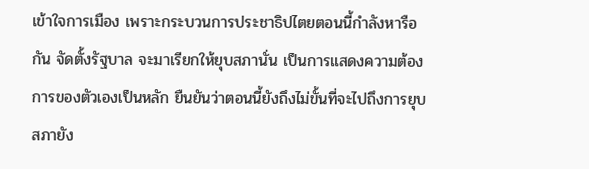เข้าใจการเมือง เพราะกระบวนการประชาธิปไตยตอนนี้กำลังหารือกัน จัดตั้งรัฐบาล จะมาเรียกให้ยุบสภานั่น เป็นการแสดงความต้องการของตัวเองเป็นหลัก ยืนยันว่าตอนนี้ยังถึงไม่ขั้นที่จะไปถึงการยุบสภายัง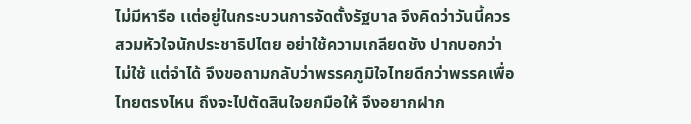ไม่มีหารือ เเต่อยู่ในกระบวนการจัดตั้งรัฐบาล จึงคิดว่าวันนี้ควรสวมหัวใจนักประชาธิปไตย อย่าใช้ความเกลียดชัง ปากบอกว่าไม่ใช้ แต่จำได้ จึงขอถามกลับว่าพรรคภูมิใจไทยดีกว่าพรรคเพื่อไทยตรงไหน ถึงจะไปตัดสินใจยกมือให้ จึงอยากฝาก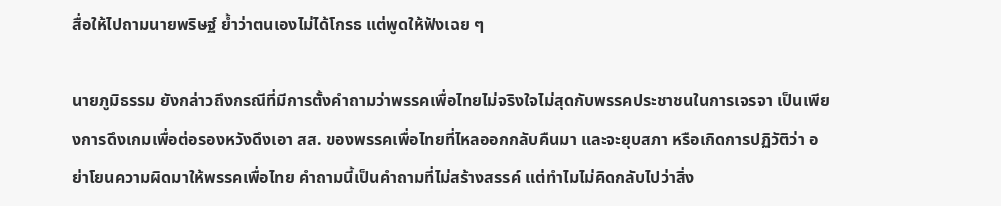สื่อให้ไปถามนายพริษฐ์ ย้ำว่าตนเองไม่ได้โกรธ แต่พูดให้ฟังเฉย ๆ

นายภูมิธรรม ยังกล่าวถึงกรณีที่มีการตั้งคำถามว่าพรรคเพื่อไทยไม่จริงใจไม่สุดกับพรรคประชาชนในการเจรจา เป็นเพียงการดึงเกมเพื่อต่อรองหวังดึงเอา สส. ของพรรคเพื่อไทยที่ไหลออกกลับคืนมา และจะยุบสภา หรือเกิดการปฏิวัติว่า อย่าโยนความผิดมาให้พรรคเพื่อไทย คำถามนี้เป็นคำถามที่ไม่สร้างสรรค์ แต่ทำไมไม่คิดกลับไปว่าสิ่ง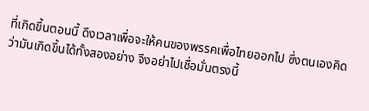ที่เกิดขึ้นตอนนี้ ดึงเวลาเพื่อจะให้คนของพรรคเพื่อไทยออกไป ซึ่งตนเองคิดว่ามันเกิดขึ้นได้ทั้งสองอย่าง จึงอย่าไปเชื่อมั่นตรงนี้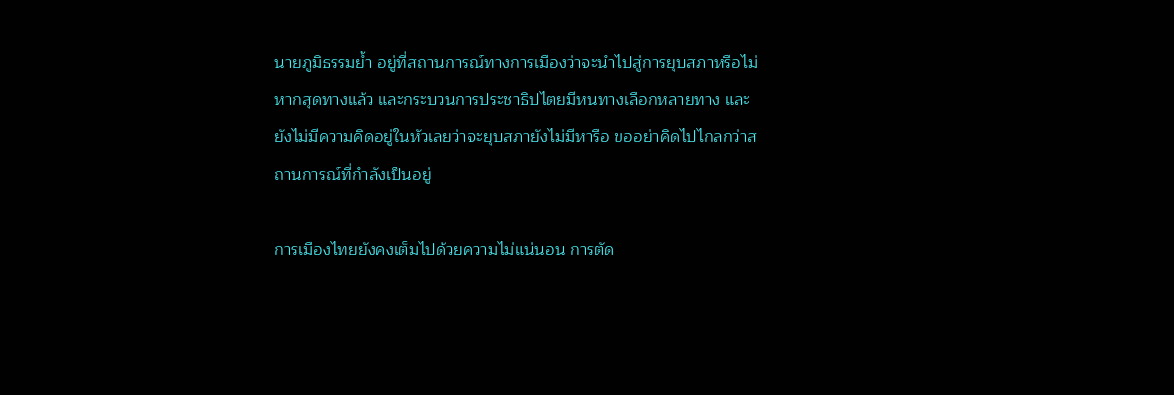นายภูมิธรรมย้ำ อยู่ที่สถานการณ์ทางการเมืองว่าจะนำไปสู่การยุบสภาหรือไม่ หากสุดทางแล้ว และกระบวนการประชาธิปไตยมีหนทางเลือกหลายทาง และยังไม่มีความคิดอยู่ในหัวเลยว่าจะยุบสภายังไม่มีหารือ ขออย่าคิดไปไกลกว่าสถานการณ์ที่กำลังเป็นอยู่

การเมืองไทยยังคงเต็มไปด้วยความไม่แน่นอน การตัด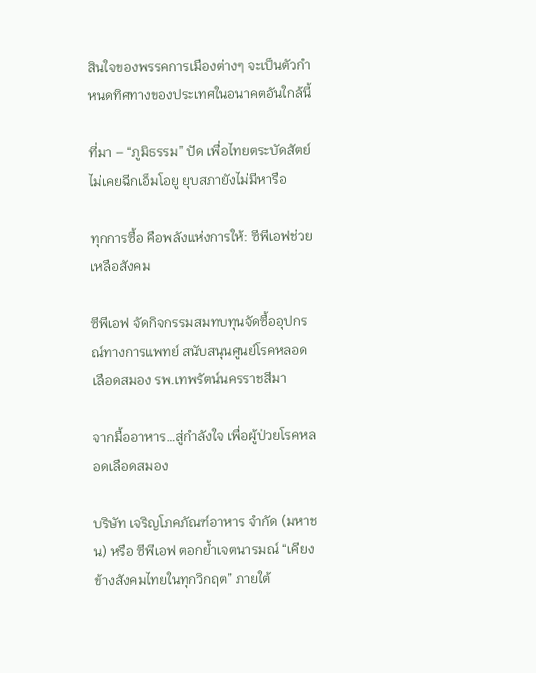สินใจของพรรคการเมืองต่างๆ จะเป็นตัวกำหนดทิศทางของประเทศในอนาคตอันใกล้นี้

ที่มา – “ภูมิธรรม” ปัด เพื่อไทยตระบัดสัตย์ ไม่เคยฉีกเอ็มโอยู ยุบสภายังไม่มีหารือ

ทุกการซื้อ คือพลังแห่งการให้: ซีพีเอฟช่วยเหลือสังคม

ซีพีเอฟ จัดกิจกรรมสมทบทุนจัดซื้ออุปกรณ์ทางการแพทย์ สนับสนุนศูนย์โรคหลอดเลือดสมอง รพ.เทพรัตน์นครราชสีมา

จากมื้ออาหาร…สู่กำลังใจ เพื่อผู้ป่วยโรคหลอดเลือดสมอง

บริษัท เจริญโภคภัณฑ์อาหาร จำกัด (มหาชน) หรือ ซีพีเอฟ ตอกย้ำเจตนารมณ์ “เคียงข้างสังคมไทยในทุกวิกฤต” ภายใต้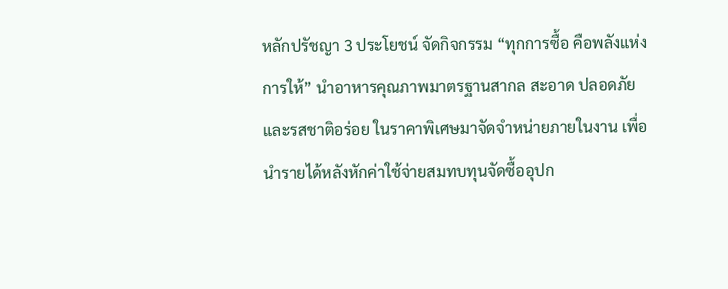หลักปรัชญา 3 ประโยชน์ จัดกิจกรรม “ทุกการซื้อ คือพลังแห่งการให้” นำอาหารคุณภาพมาตรฐานสากล สะอาด ปลอดภัย และรสชาติอร่อย ในราคาพิเศษมาจัดจำหน่ายภายในงาน เพื่อนำรายได้หลังหักค่าใช้จ่ายสมทบทุนจัดซื้ออุปก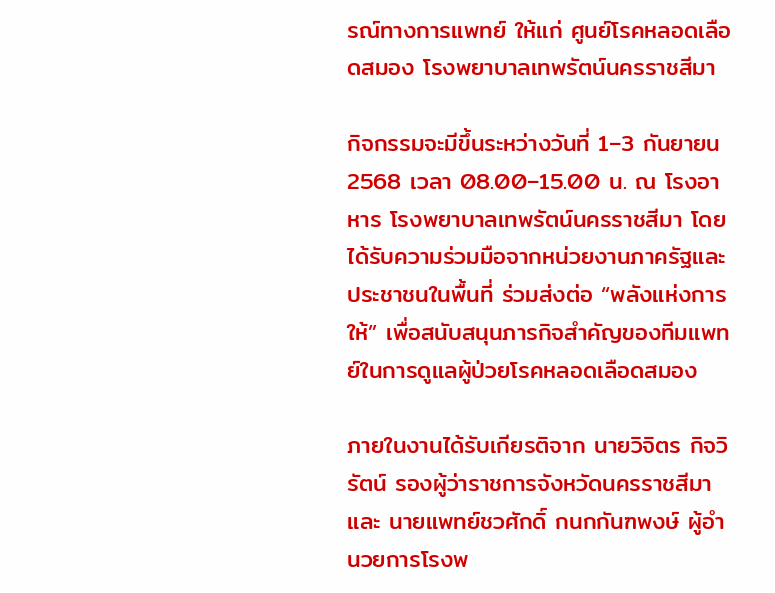รณ์ทางการแพทย์ ให้แก่ ศูนย์โรคหลอดเลือดสมอง โรงพยาบาลเทพรัตน์นครราชสีมา

กิจกรรมจะมีขึ้นระหว่างวันที่ 1–3 กันยายน 2568 เวลา 08.00–15.00 น. ณ โรงอาหาร โรงพยาบาลเทพรัตน์นครราชสีมา โดยได้รับความร่วมมือจากหน่วยงานภาครัฐและประชาชนในพื้นที่ ร่วมส่งต่อ “พลังแห่งการให้” เพื่อสนับสนุนภารกิจสำคัญของทีมแพทย์ในการดูแลผู้ป่วยโรคหลอดเลือดสมอง

ภายในงานได้รับเกียรติจาก นายวิจิตร กิจวิรัตน์ รองผู้ว่าราชการจังหวัดนครราชสีมา และ นายแพทย์ชวศักดิ์ กนกกันฑพงษ์ ผู้อำนวยการโรงพ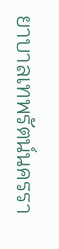ยาบาลเทพรัตน์นครรา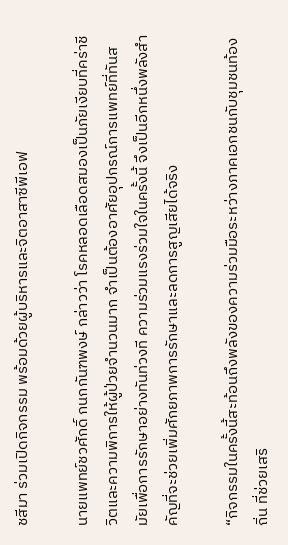ชสีมา ร่วมเปิดกิจกรรม พร้อมด้วยผู้บริหารและจิตอาสาซีพีเอฟ

นายแพทย์ชวศักดิ์ กนกกันฑพงษ์ กล่าวว่า โรคหลอดเลือดสมองเป็นภัยเงียบที่คร่าชีวิตและความพิการให้ผู้ป่วยจำนวนมาก จำเป็นต้องอาศัยอุปกรณ์การแพทย์ที่ทันสมัยเพื่อการรักษาอย่างทันท่วงที ความร่วมแรงร่วมใจในครั้งนี้ จึงเป็นอีกหนึ่งพลังสำคัญที่จะช่วยเพิ่มศักยภาพการรักษาและลดการสูญเสียได้จริง

“กิจกรรมในครั้งนี้สะท้อนถึงพลังของความร่วมมือระหว่างภาคเอกชนกับชุมชนท้องถิ่น ที่ช่วยเสริ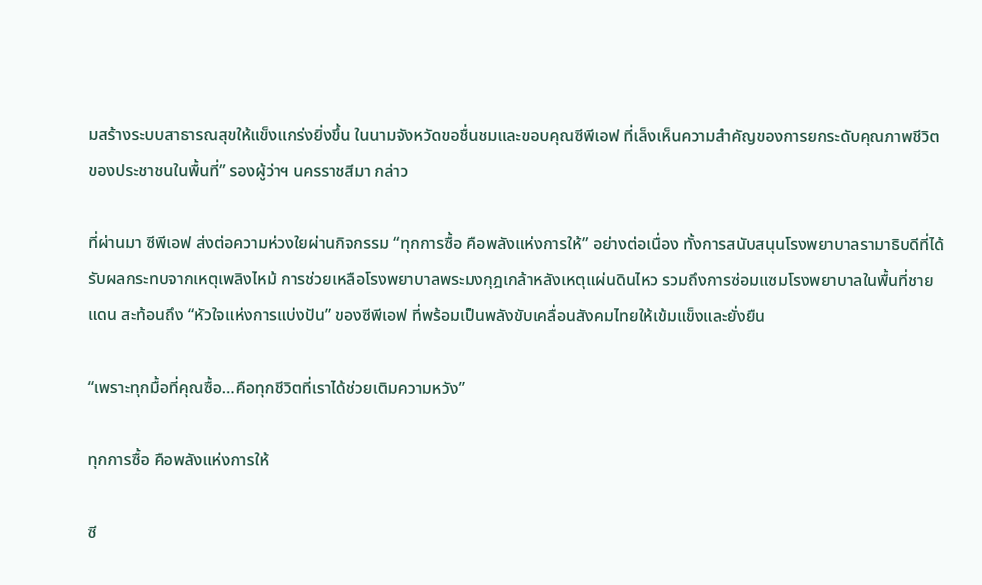มสร้างระบบสาธารณสุขให้แข็งแกร่งยิ่งขึ้น ในนามจังหวัดขอชื่นชมและขอบคุณซีพีเอฟ ที่เล็งเห็นความสำคัญของการยกระดับคุณภาพชีวิตของประชาชนในพื้นที่” รองผู้ว่าฯ นครราชสีมา กล่าว

ที่ผ่านมา ซีพีเอฟ ส่งต่อความห่วงใยผ่านกิจกรรม “ทุกการซื้อ คือพลังแห่งการให้” อย่างต่อเนื่อง ทั้งการสนับสนุนโรงพยาบาลรามาธิบดีที่ได้รับผลกระทบจากเหตุเพลิงไหม้ การช่วยเหลือโรงพยาบาลพระมงกุฎเกล้าหลังเหตุแผ่นดินไหว รวมถึงการซ่อมแซมโรงพยาบาลในพื้นที่ชายแดน สะท้อนถึง “หัวใจแห่งการแบ่งปัน” ของซีพีเอฟ ที่พร้อมเป็นพลังขับเคลื่อนสังคมไทยให้เข้มแข็งและยั่งยืน

“เพราะทุกมื้อที่คุณซื้อ…คือทุกชีวิตที่เราได้ช่วยเติมความหวัง”

ทุกการซื้อ คือพลังแห่งการให้

ซี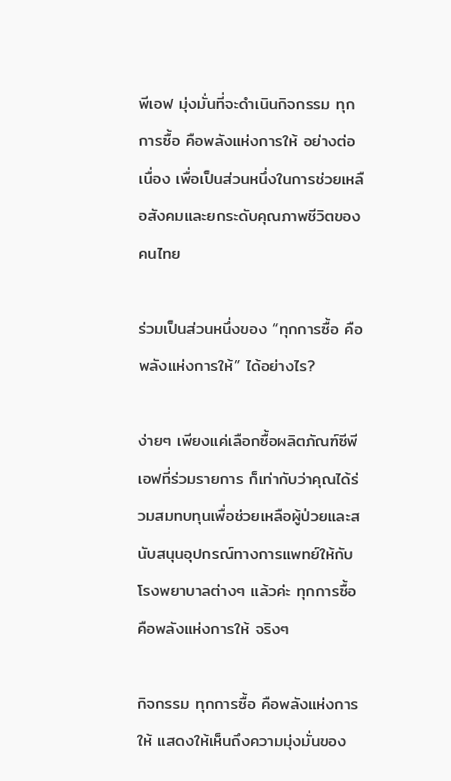พีเอฟ มุ่งมั่นที่จะดำเนินกิจกรรม ทุกการซื้อ คือพลังแห่งการให้ อย่างต่อเนื่อง เพื่อเป็นส่วนหนึ่งในการช่วยเหลือสังคมและยกระดับคุณภาพชีวิตของคนไทย

ร่วมเป็นส่วนหนึ่งของ “ทุกการซื้อ คือพลังแห่งการให้” ได้อย่างไร?

ง่ายๆ เพียงแค่เลือกซื้อผลิตภัณฑ์ซีพีเอฟที่ร่วมรายการ ก็เท่ากับว่าคุณได้ร่วมสมทบทุนเพื่อช่วยเหลือผู้ป่วยและสนับสนุนอุปกรณ์ทางการแพทย์ให้กับโรงพยาบาลต่างๆ แล้วค่ะ ทุกการซื้อ คือพลังแห่งการให้ จริงๆ

กิจกรรม ทุกการซื้อ คือพลังแห่งการให้ แสดงให้เห็นถึงความมุ่งมั่นของ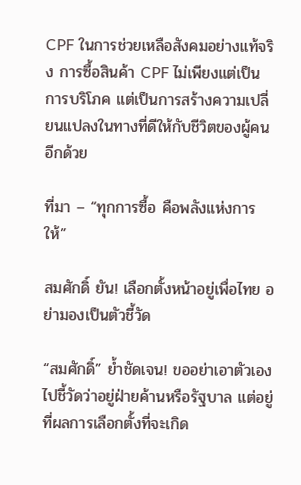CPF ในการช่วยเหลือสังคมอย่างแท้จริง การซื้อสินค้า CPF ไม่เพียงแต่เป็นการบริโภค แต่เป็นการสร้างความเปลี่ยนแปลงในทางที่ดีให้กับชีวิตของผู้คนอีกด้วย

ที่มา – “ทุกการซื้อ คือพลังแห่งการให้”

สมศักดิ์ ยัน! เลือกตั้งหน้าอยู่เพื่อไทย อย่ามองเป็นตัวชี้วัด

“สมศักดิ์” ย้ำชัดเจน! ขออย่าเอาตัวเองไปชี้วัดว่าอยู่ฝ่ายค้านหรือรัฐบาล แต่อยู่ที่ผลการเลือกตั้งที่จะเกิด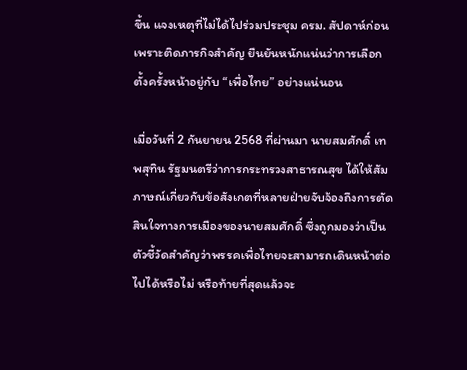ขึ้น แจงเหตุที่ไม่ได้ไปร่วมประชุม ครม. สัปดาห์ก่อน เพราะติดภารกิจสำคัญ ยืนยันหนักแน่นว่าการเลือกตั้งครั้งหน้าอยู่กับ “เพื่อไทย” อย่างแน่นอน

เมื่อวันที่ 2 กันยายน 2568 ที่ผ่านมา นายสมศักดิ์ เทพสุทิน รัฐมนตรีว่าการกระทรวงสาธารณสุข ได้ให้สัมภาษณ์เกี่ยวกับข้อสังเกตที่หลายฝ่ายจับจ้องถึงการตัดสินใจทางการเมืองของนายสมศักดิ์ ซึ่งถูกมองว่าเป็นตัวชี้วัดสำคัญว่าพรรคเพื่อไทยจะสามารถเดินหน้าต่อไปได้หรือไม่ หรือท้ายที่สุดแล้วจะ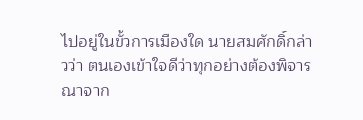ไปอยู่ในขั้วการเมืองใด นายสมศักดิ์กล่าวว่า ตนเองเข้าใจดีว่าทุกอย่างต้องพิจารณาจาก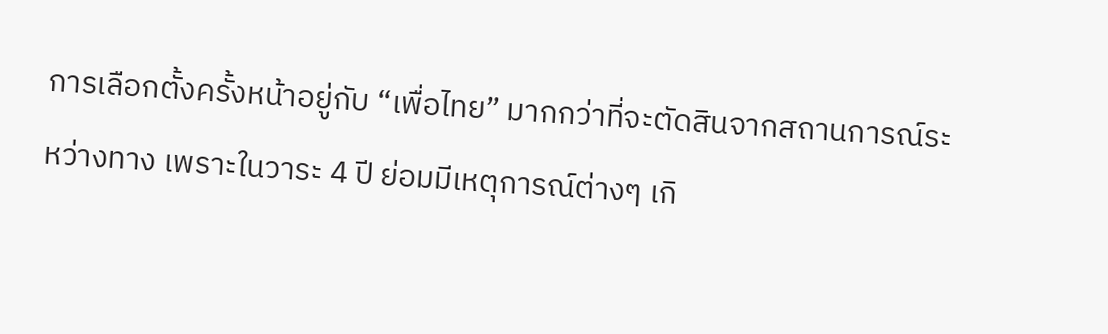การเลือกตั้งครั้งหน้าอยู่กับ “เพื่อไทย” มากกว่าที่จะตัดสินจากสถานการณ์ระหว่างทาง เพราะในวาระ 4 ปี ย่อมมีเหตุการณ์ต่างๆ เกิ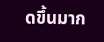ดขึ้นมาก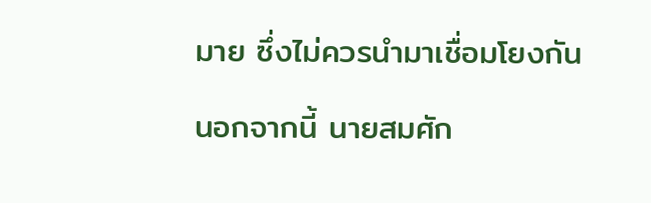มาย ซึ่งไม่ควรนำมาเชื่อมโยงกัน

นอกจากนี้ นายสมศัก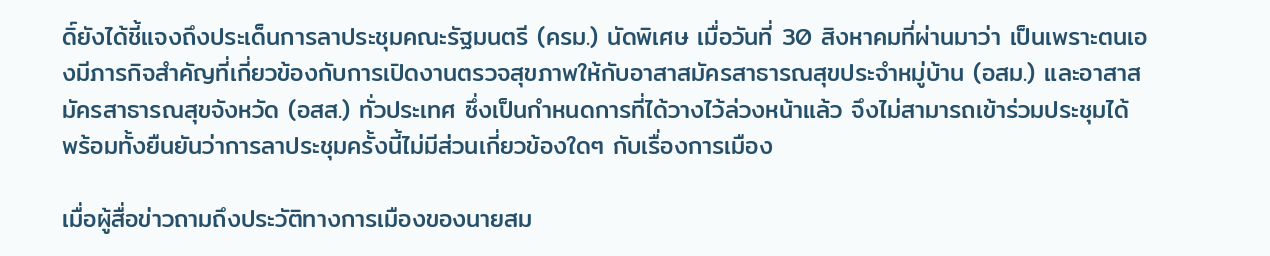ดิ์ยังได้ชี้แจงถึงประเด็นการลาประชุมคณะรัฐมนตรี (ครม.) นัดพิเศษ เมื่อวันที่ 30 สิงหาคมที่ผ่านมาว่า เป็นเพราะตนเองมีภารกิจสำคัญที่เกี่ยวข้องกับการเปิดงานตรวจสุขภาพให้กับอาสาสมัครสาธารณสุขประจำหมู่บ้าน (อสม.) และอาสาสมัครสาธารณสุขจังหวัด (อสส.) ทั่วประเทศ ซึ่งเป็นกำหนดการที่ได้วางไว้ล่วงหน้าแล้ว จึงไม่สามารถเข้าร่วมประชุมได้ พร้อมทั้งยืนยันว่าการลาประชุมครั้งนี้ไม่มีส่วนเกี่ยวข้องใดๆ กับเรื่องการเมือง

เมื่อผู้สื่อข่าวถามถึงประวัติทางการเมืองของนายสม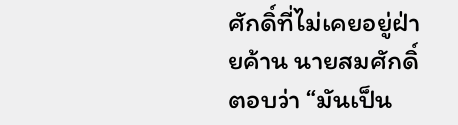ศักดิ์ที่ไม่เคยอยู่ฝ่ายค้าน นายสมศักดิ์ตอบว่า “มันเป็น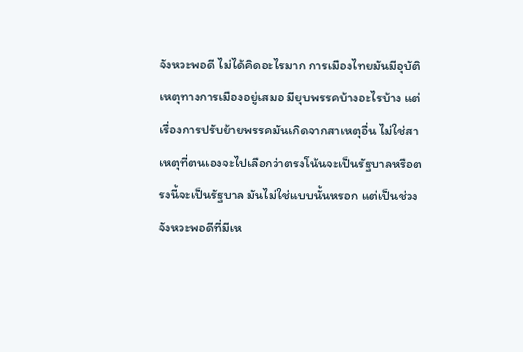จังหวะพอดี ไม่ได้คิดอะไรมาก การเมืองไทยมันมีอุบัติเหตุทางการเมืองอยู่เสมอ มียุบพรรคบ้างอะไรบ้าง แต่เรื่องการปรับย้ายพรรคมันเกิดจากสาเหตุอื่น ไม่ใช่สาเหตุที่ตนเองจะไปเลือกว่าตรงโน้นจะเป็นรัฐบาลหรือตรงนี้จะเป็นรัฐบาล มันไม่ใช่แบบนั้นหรอก แต่เป็นช่วงจังหวะพอดีที่มีเห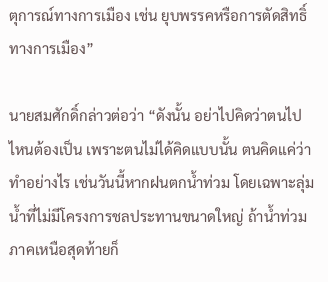ตุการณ์ทางการเมือง เช่น ยุบพรรคหรือการตัดสิทธิ์ทางการเมือง”

นายสมศักดิ์กล่าวต่อว่า “ดังนั้น อย่าไปคิดว่าตนไปไหนต้องเป็น เพราะตนไม่ได้คิดแบบนั้น ตนคิดแค่ว่าทำอย่างไร เช่นวันนี้หากฝนตกน้ำท่วม โดยเฉพาะลุ่มน้ำที่ไม่มีโครงการชลประทานขนาดใหญ่ ถ้าน้ำท่วมภาคเหนือสุดท้ายก็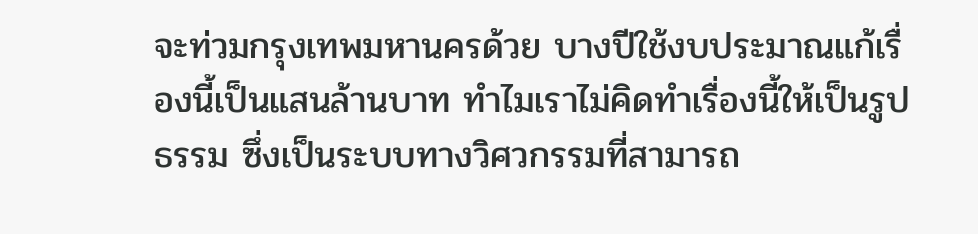จะท่วมกรุงเทพมหานครด้วย บางปีใช้งบประมาณแก้เรื่องนี้เป็นแสนล้านบาท ทำไมเราไม่คิดทำเรื่องนี้ให้เป็นรูปธรรม ซึ่งเป็นระบบทางวิศวกรรมที่สามารถ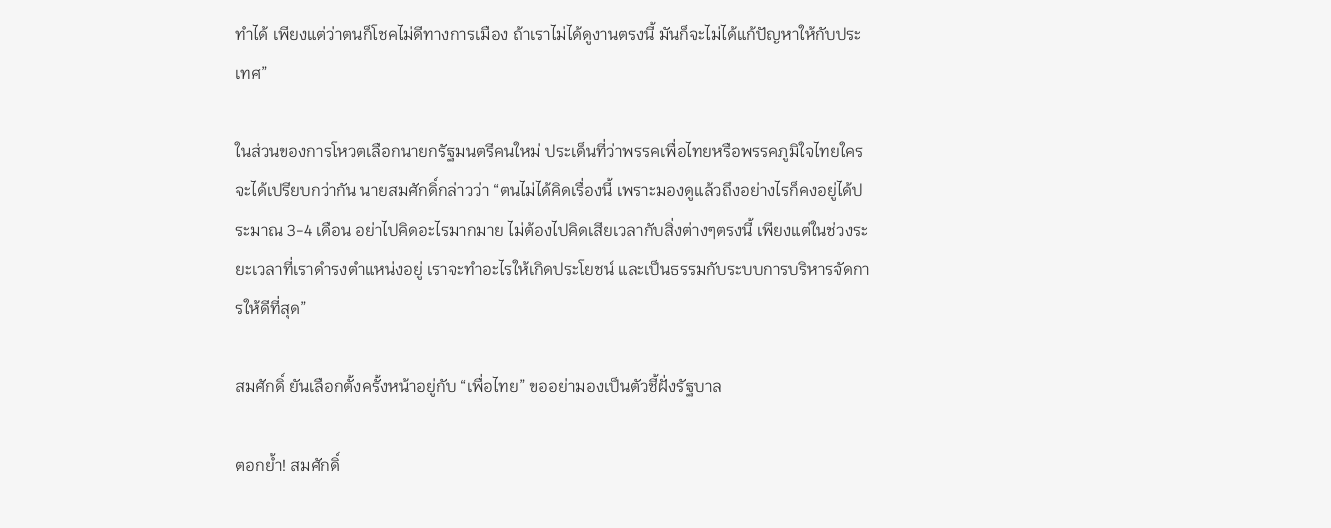ทำได้ เพียงแต่ว่าตนก็โชคไม่ดีทางการเมือง ถ้าเราไม่ได้ดูงานตรงนี้ มันก็จะไม่ได้แก้ปัญหาให้กับประเทศ”

ในส่วนของการโหวตเลือกนายกรัฐมนตรีคนใหม่ ประเด็นที่ว่าพรรคเพื่อไทยหรือพรรคภูมิใจไทยใครจะได้เปรียบกว่ากัน นายสมศักดิ์กล่าวว่า “ตนไม่ได้คิดเรื่องนี้ เพราะมองดูแล้วถึงอย่างไรก็คงอยู่ได้ประมาณ 3-4 เดือน อย่าไปคิดอะไรมากมาย ไม่ต้องไปคิดเสียเวลากับสิ่งต่างๆตรงนี้ เพียงแต่ในช่วงระยะเวลาที่เราดำรงตำแหน่งอยู่ เราจะทำอะไรให้เกิดประโยชน์ และเป็นธรรมกับระบบการบริหารจัดการให้ดีที่สุด”

สมศักดิ์ ยันเลือกตั้งครั้งหน้าอยู่กับ “เพื่อไทย” ขออย่ามองเป็นตัวชี้ฝั่งรัฐบาล

ตอกย้ำ! สมศักดิ์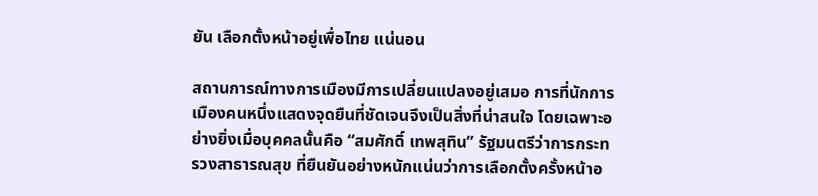ยัน เลือกตั้งหน้าอยู่เพื่อไทย แน่นอน

สถานการณ์ทางการเมืองมีการเปลี่ยนแปลงอยู่เสมอ การที่นักการเมืองคนหนึ่งแสดงจุดยืนที่ชัดเจนจึงเป็นสิ่งที่น่าสนใจ โดยเฉพาะอย่างยิ่งเมื่อบุคคลนั้นคือ “สมศักดิ์ เทพสุทิน” รัฐมนตรีว่าการกระทรวงสาธารณสุข ที่ยืนยันอย่างหนักแน่นว่าการเลือกตั้งครั้งหน้าอ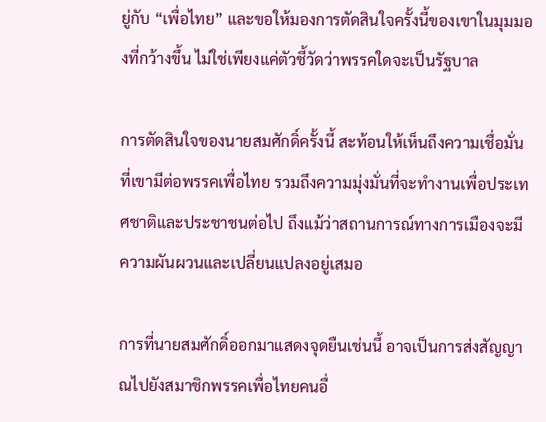ยู่กับ “เพื่อไทย” และขอให้มองการตัดสินใจครั้งนี้ของเขาในมุมมองที่กว้างขึ้น ไม่ใช่เพียงแค่ตัวชี้วัดว่าพรรคใดจะเป็นรัฐบาล

การตัดสินใจของนายสมศักดิ์ครั้งนี้ สะท้อนให้เห็นถึงความเชื่อมั่นที่เขามีต่อพรรคเพื่อไทย รวมถึงความมุ่งมั่นที่จะทำงานเพื่อประเทศชาติและประชาชนต่อไป ถึงแม้ว่าสถานการณ์ทางการเมืองจะมีความผันผวนและเปลี่ยนแปลงอยู่เสมอ

การที่นายสมศักดิ์ออกมาแสดงจุดยืนเช่นนี้ อาจเป็นการส่งสัญญาณไปยังสมาชิกพรรคเพื่อไทยคนอื่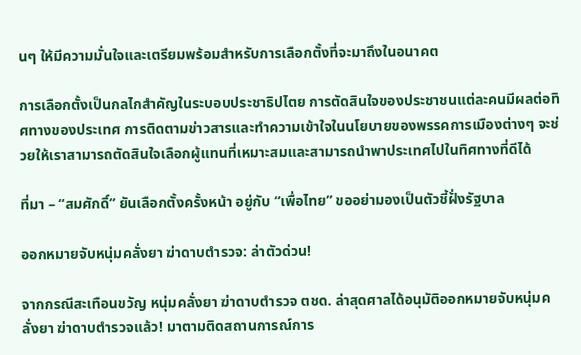นๆ ให้มีความมั่นใจและเตรียมพร้อมสำหรับการเลือกตั้งที่จะมาถึงในอนาคต

การเลือกตั้งเป็นกลไกสำคัญในระบอบประชาธิปไตย การตัดสินใจของประชาชนแต่ละคนมีผลต่อทิศทางของประเทศ การติดตามข่าวสารและทำความเข้าใจในนโยบายของพรรคการเมืองต่างๆ จะช่วยให้เราสามารถตัดสินใจเลือกผู้แทนที่เหมาะสมและสามารถนำพาประเทศไปในทิศทางที่ดีได้

ที่มา – “สมศักดิ์” ยันเลือกตั้งครั้งหน้า อยู่กับ “เพื่อไทย” ขออย่ามองเป็นตัวชี้ฝั่งรัฐบาล

ออกหมายจับหนุ่มคลั่งยา ฆ่าดาบตำรวจ: ล่าตัวด่วน!

จากกรณีสะเทือนขวัญ หนุ่มคลั่งยา ฆ่าดาบตำรวจ ตชด. ล่าสุดศาลได้อนุมัติออกหมายจับหนุ่มคลั่งยา ฆ่าดาบตำรวจแล้ว! มาตามติดสถานการณ์การ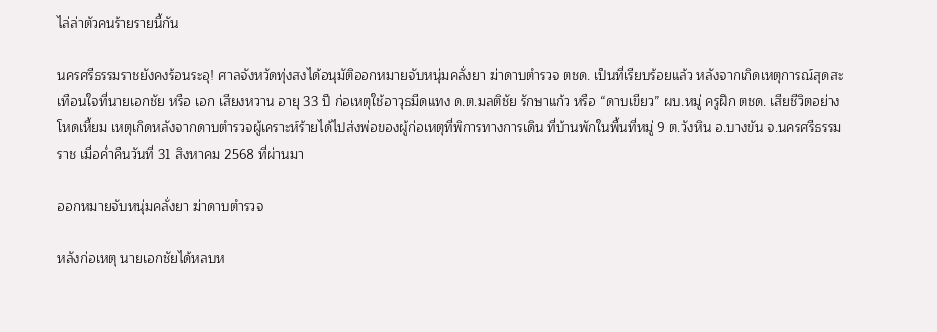ไล่ล่าตัวคนร้ายรายนี้กัน

นครศรีธรรมราชยังคงร้อนระอุ! ศาลจังหวัดทุ่งสงได้อนุมัติออกหมายจับหนุ่มคลั่งยา ฆ่าดาบตำรวจ ตชด. เป็นที่เรียบร้อยแล้ว หลังจากเกิดเหตุการณ์สุดสะเทือนใจที่นายเอกชัย หรือ เอก เสียงหวาน อายุ 33 ปี ก่อเหตุใช้อาวุธมีดแทง ด.ต.มลติชัย รักษาแก้ว หรือ “ดาบเขียว” ผบ.หมู่ ครูฝึก ตชด. เสียชีวิตอย่างโหดเหี้ยม เหตุเกิดหลังจากดาบตำรวจผู้เคราะห์ร้ายได้ไปส่งพ่อของผู้ก่อเหตุที่พิการทางการเดิน ที่บ้านพักในพื้นที่หมู่ 9 ต.วังหิน อ.บางขัน จ.นครศรีธรรมราช เมื่อค่ำคืนวันที่ 31 สิงหาคม 2568 ที่ผ่านมา

ออกหมายจับหนุ่มคลั่งยา ฆ่าดาบตำรวจ

หลังก่อเหตุ นายเอกชัยได้หลบห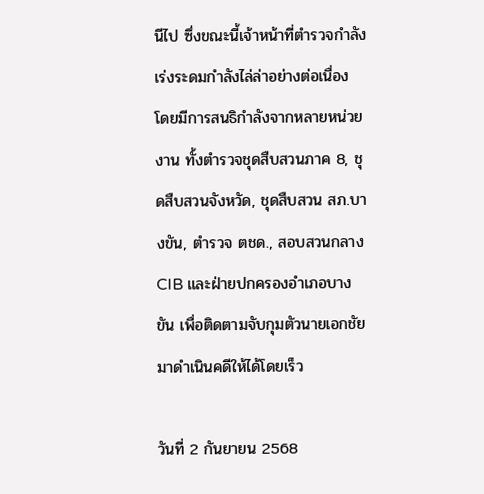นีไป ซึ่งขณะนี้เจ้าหน้าที่ตำรวจกำลังเร่งระดมกำลังไล่ล่าอย่างต่อเนื่อง โดยมีการสนธิกำลังจากหลายหน่วยงาน ทั้งตำรวจชุดสืบสวนภาค 8, ชุดสืบสวนจังหวัด, ชุดสืบสวน สภ.บางขัน, ตำรวจ ตชด., สอบสวนกลาง CIB และฝ่ายปกครองอำเภอบางขัน เพื่อติดตามจับกุมตัวนายเอกชัยมาดำเนินคดีให้ได้โดยเร็ว

วันที่ 2 กันยายน 2568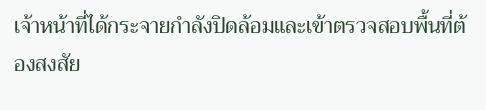เจ้าหน้าที่ได้กระจายกำลังปิดล้อมและเข้าตรวจสอบพื้นที่ต้องสงสัย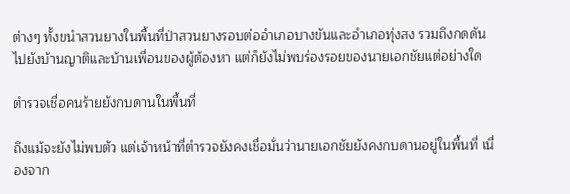ต่างๆ ทั้งขนำสวนยางในพื้นที่ป่าสวนยางรอบต่ออำเภอบางขันและอำเภอทุ่งสง รวมถึงกดดันไปยังบ้านญาติและบ้านเพื่อนของผู้ต้องหา แต่ก็ยังไม่พบร่องรอยของนายเอกชัยแต่อย่างใด

ตำรวจเชื่อคนร้ายยังกบดานในพื้นที่

ถึงแม้จะยังไม่พบตัว แต่เจ้าหน้าที่ตำรวจยังคงเชื่อมั่นว่านายเอกชัยยังคงกบดานอยู่ในพื้นที่ เนื่องจาก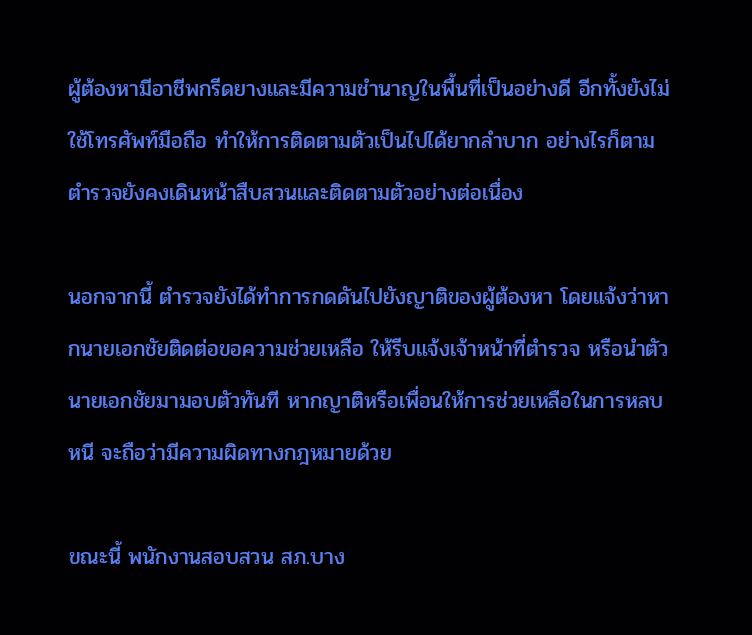ผู้ต้องหามีอาชีพกรีดยางและมีความชำนาญในพื้นที่เป็นอย่างดี อีกทั้งยังไม่ใช้โทรศัพท์มือถือ ทำให้การติดตามตัวเป็นไปได้ยากลำบาก อย่างไรก็ตาม ตำรวจยังคงเดินหน้าสืบสวนและติดตามตัวอย่างต่อเนื่อง

นอกจากนี้ ตำรวจยังได้ทำการกดดันไปยังญาติของผู้ต้องหา โดยแจ้งว่าหากนายเอกชัยติดต่อขอความช่วยเหลือ ให้รีบแจ้งเจ้าหน้าที่ตำรวจ หรือนำตัวนายเอกชัยมามอบตัวทันที หากญาติหรือเพื่อนให้การช่วยเหลือในการหลบหนี จะถือว่ามีความผิดทางกฎหมายด้วย

ขณะนี้ พนักงานสอบสวน สภ.บาง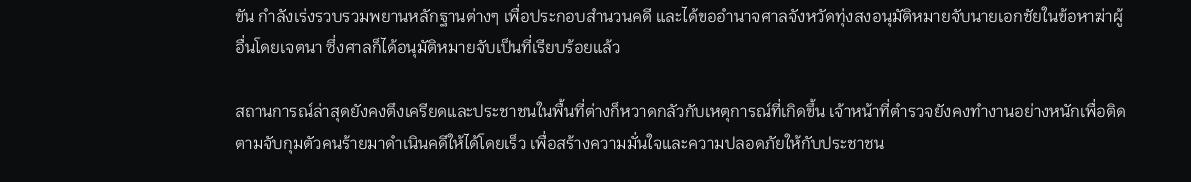ขัน กำลังเร่งรวบรวมพยานหลักฐานต่างๆ เพื่อประกอบสำนวนคดี และได้ขออำนาจศาลจังหวัดทุ่งสงอนุมัติหมายจับนายเอกชัยในข้อหาฆ่าผู้อื่นโดยเจตนา ซึ่งศาลก็ได้อนุมัติหมายจับเป็นที่เรียบร้อยแล้ว

สถานการณ์ล่าสุดยังคงตึงเครียดและประชาชนในพื้นที่ต่างก็หวาดกลัวกับเหตุการณ์ที่เกิดขึ้น เจ้าหน้าที่ตำรวจยังคงทำงานอย่างหนักเพื่อติดตามจับกุมตัวคนร้ายมาดำเนินคดีให้ได้โดยเร็ว เพื่อสร้างความมั่นใจและความปลอดภัยให้กับประชาชน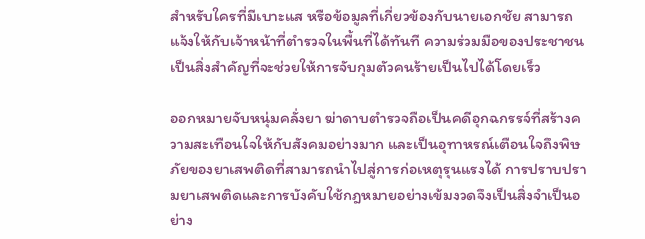สำหรับใครที่มีเบาะแส หรือข้อมูลที่เกี่ยวข้องกับนายเอกชัย สามารถแจ้งให้กับเจ้าหน้าที่ตำรวจในพื้นที่ได้ทันที ความร่วมมือของประชาชนเป็นสิ่งสำคัญที่จะช่วยให้การจับกุมตัวคนร้ายเป็นไปได้โดยเร็ว

ออกหมายจับหนุ่มคลั่งยา ฆ่าดาบตำรวจถือเป็นคดีอุกฉกรรจ์ที่สร้างความสะเทือนใจให้กับสังคมอย่างมาก และเป็นอุทาหรณ์เตือนใจถึงพิษภัยของยาเสพติดที่สามารถนำไปสู่การก่อเหตุรุนแรงได้ การปราบปรามยาเสพติดและการบังคับใช้กฎหมายอย่างเข้มงวดจึงเป็นสิ่งจำเป็นอย่าง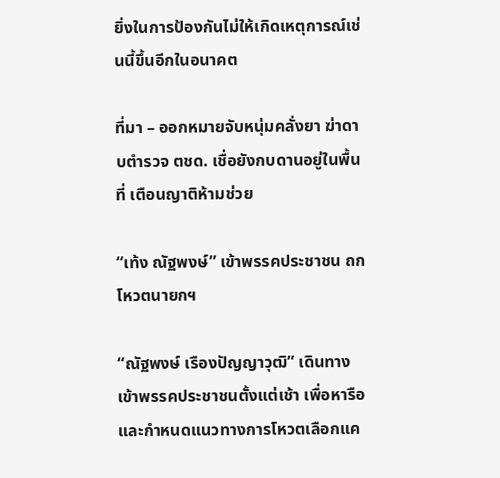ยิ่งในการป้องกันไม่ให้เกิดเหตุการณ์เช่นนี้ขึ้นอีกในอนาคต

ที่มา – ออกหมายจับหนุ่มคลั่งยา ฆ่าดาบตำรวจ ตชด. เชื่อยังกบดานอยู่ในพื้นที่ เตือนญาติห้ามช่วย

“เท้ง ณัฐพงษ์” เข้าพรรคประชาชน ถกโหวตนายกฯ

“ณัฐพงษ์ เรืองปัญญาวุฒิ” เดินทางเข้าพรรคประชาชนตั้งแต่เช้า เพื่อหารือและกำหนดแนวทางการโหวตเลือกแค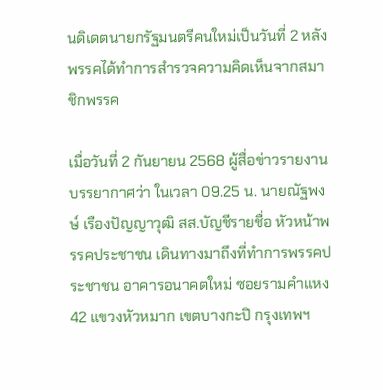นดิเดตนายกรัฐมนตรีคนใหม่เป็นวันที่ 2 หลังพรรคได้ทำการสำรวจความคิดเห็นจากสมาชิกพรรค

เมื่อวันที่ 2 กันยายน 2568 ผู้สื่อข่าวรายงานบรรยากาศว่า ในเวลา 09.25 น. นายณัฐพงษ์ เรืองปัญญาวุฒิ สส.บัญชีรายชื่อ หัวหน้าพรรคประชาชน เดินทางมาถึงที่ทำการพรรคประชาชน อาคารอนาคตใหม่ ซอยรามคำแหง 42 แขวงหัวหมาก เขตบางกะปิ กรุงเทพฯ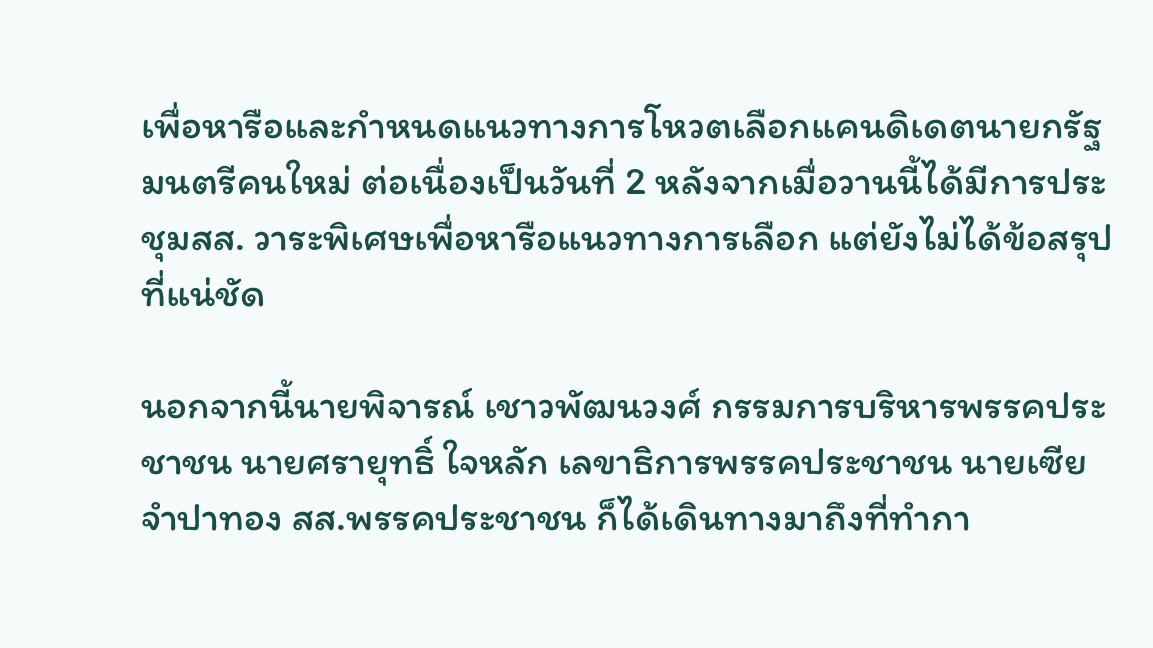เพื่อหารือและกำหนดแนวทางการโหวตเลือกแคนดิเดตนายกรัฐมนตรีคนใหม่ ต่อเนื่องเป็นวันที่ 2 หลังจากเมื่อวานนี้ได้มีการประชุมสส. วาระพิเศษเพื่อหารือแนวทางการเลือก แต่ยังไม่ได้ข้อสรุปที่แน่ชัด

นอกจากนี้นายพิจารณ์ เชาวพัฒนวงศ์ กรรมการบริหารพรรคประชาชน นายศรายุทธิ์ ใจหลัก เลขาธิการพรรคประชาชน นายเซีย จำปาทอง สส.พรรคประชาชน ก็ได้เดินทางมาถึงที่ทำกา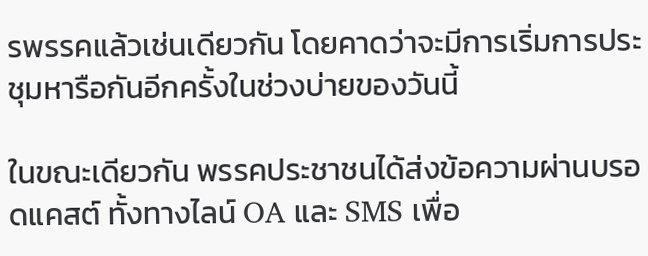รพรรคแล้วเช่นเดียวกัน โดยคาดว่าจะมีการเริ่มการประชุมหารือกันอีกครั้งในช่วงบ่ายของวันนี้

ในขณะเดียวกัน พรรคประชาชนได้ส่งข้อความผ่านบรอดแคสต์ ทั้งทางไลน์ OA และ SMS เพื่อ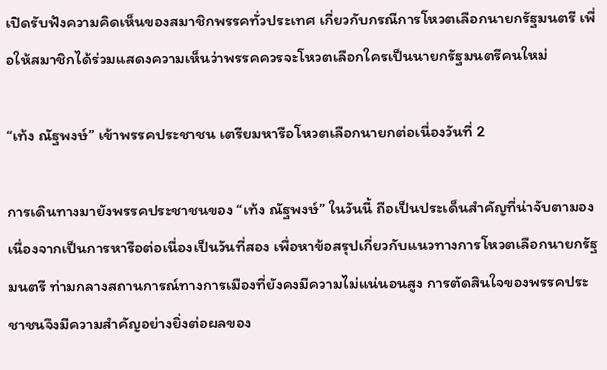เปิดรับฟังความคิดเห็นของสมาชิกพรรคทั่วประเทศ เกี่ยวกับกรณีการโหวตเลือกนายกรัฐมนตรี เพื่อให้สมาชิกได้ร่วมแสดงความเห็นว่าพรรคควรจะโหวตเลือกใครเป็นนายกรัฐมนตรีคนใหม่

“เท้ง ณัฐพงษ์” เข้าพรรคประชาชน เตรียมหารือโหวตเลือกนายกต่อเนื่องวันที่ 2

การเดินทางมายังพรรคประชาชนของ “เท้ง ณัฐพงษ์” ในวันนี้ ถือเป็นประเด็นสำคัญที่น่าจับตามอง เนื่องจากเป็นการหารือต่อเนื่องเป็นวันที่สอง เพื่อหาข้อสรุปเกี่ยวกับแนวทางการโหวตเลือกนายกรัฐมนตรี ท่ามกลางสถานการณ์ทางการเมืองที่ยังคงมีความไม่แน่นอนสูง การตัดสินใจของพรรคประชาชนจึงมีความสำคัญอย่างยิ่งต่อผลของ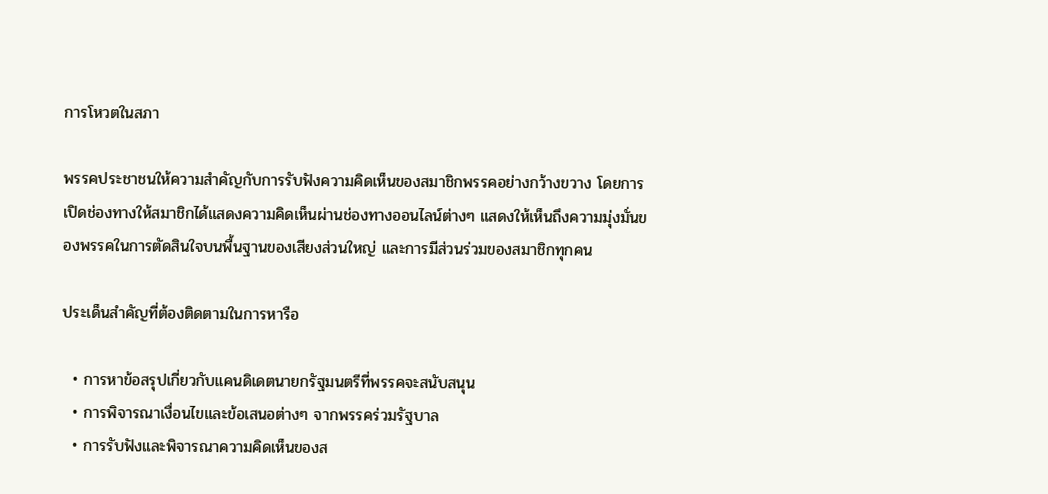การโหวตในสภา

พรรคประชาชนให้ความสำคัญกับการรับฟังความคิดเห็นของสมาชิกพรรคอย่างกว้างขวาง โดยการเปิดช่องทางให้สมาชิกได้แสดงความคิดเห็นผ่านช่องทางออนไลน์ต่างๆ แสดงให้เห็นถึงความมุ่งมั่นของพรรคในการตัดสินใจบนพื้นฐานของเสียงส่วนใหญ่ และการมีส่วนร่วมของสมาชิกทุกคน

ประเด็นสำคัญที่ต้องติดตามในการหารือ

  • การหาข้อสรุปเกี่ยวกับแคนดิเดตนายกรัฐมนตรีที่พรรคจะสนับสนุน
  • การพิจารณาเงื่อนไขและข้อเสนอต่างๆ จากพรรคร่วมรัฐบาล
  • การรับฟังและพิจารณาความคิดเห็นของส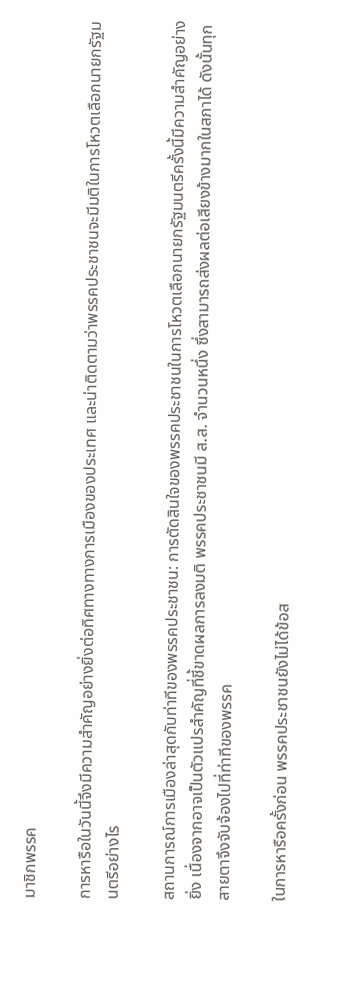มาชิกพรรค

การหารือในวันนี้จึงมีความสำคัญอย่างยิ่งต่อทิศทางทางการเมืองของประเทศ และน่าติดตามว่าพรรคประชาชนจะมีมติในการโหวตเลือกนายกรัฐมนตรีอย่างไร

สถานการณ์การเมืองล่าสุดกับท่าทีของพรรคประชาชน: การตัดสินใจของพรรคประชาชนในการโหวตเลือกนายกรัฐมนตรีครั้งนี้มีความสำคัญอย่างยิ่ง เนื่องจากอาจเป็นตัวแปรสำคัญที่ชี้ขาดผลการลงมติ พรรคประชาชนมี ส.ส. จำนวนหนึ่ง ซึ่งสามารถส่งผลต่อเสียงข้างมากในสภาได้ ดังนั้นทุกสายตาจึงจับจ้องไปที่ท่าทีของพรรค

ในการหารือครั้งก่อน พรรคประชาชนยังไม่ได้ข้อส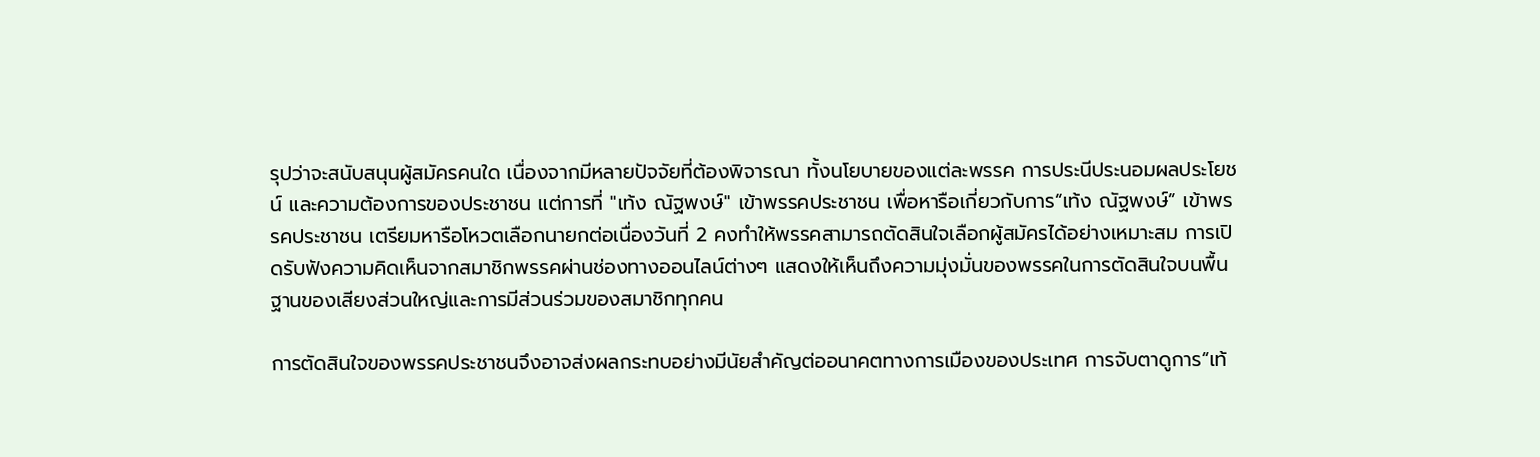รุปว่าจะสนับสนุนผู้สมัครคนใด เนื่องจากมีหลายปัจจัยที่ต้องพิจารณา ทั้งนโยบายของแต่ละพรรค การประนีประนอมผลประโยชน์ และความต้องการของประชาชน แต่การที่ "เท้ง ณัฐพงษ์" เข้าพรรคประชาชน เพื่อหารือเกี่ยวกับการ“เท้ง ณัฐพงษ์” เข้าพรรคประชาชน เตรียมหารือโหวตเลือกนายกต่อเนื่องวันที่ 2 คงทำให้พรรคสามารถตัดสินใจเลือกผู้สมัครได้อย่างเหมาะสม การเปิดรับฟังความคิดเห็นจากสมาชิกพรรคผ่านช่องทางออนไลน์ต่างๆ แสดงให้เห็นถึงความมุ่งมั่นของพรรคในการตัดสินใจบนพื้นฐานของเสียงส่วนใหญ่และการมีส่วนร่วมของสมาชิกทุกคน

การตัดสินใจของพรรคประชาชนจึงอาจส่งผลกระทบอย่างมีนัยสำคัญต่ออนาคตทางการเมืองของประเทศ การจับตาดูการ“เท้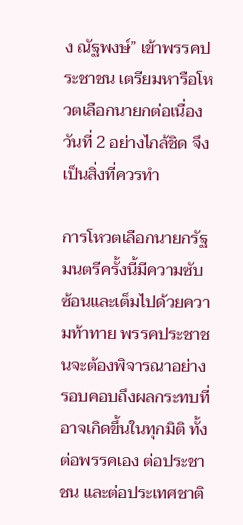ง ณัฐพงษ์” เข้าพรรคประชาชน เตรียมหารือโหวตเลือกนายกต่อเนื่องวันที่ 2 อย่างไกล้ชิด จึงเป็นสิ่งที่ควรทำ

การโหวตเลือกนายกรัฐมนตรีครั้งนี้มีความซับซ้อนและเต็มไปด้วยความท้าทาย พรรคประชาชนจะต้องพิจารณาอย่างรอบคอบถึงผลกระทบที่อาจเกิดขึ้นในทุกมิติ ทั้งต่อพรรคเอง ต่อประชาชน และต่อประเทศชาติ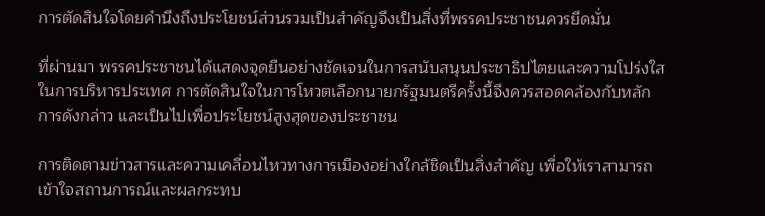การตัดสินใจโดยคำนึงถึงประโยชน์ส่วนรวมเป็นสำคัญจึงเป็นสิ่งที่พรรคประชาชนควรยึดมั่น

ที่ผ่านมา พรรคประชาชนได้แสดงจุดยืนอย่างชัดเจนในการสนับสนุนประชาธิปไตยและความโปร่งใสในการบริหารประเทศ การตัดสินใจในการโหวตเลือกนายกรัฐมนตรีครั้งนี้จึงควรสอดคล้องกับหลักการดังกล่าว และเป็นไปเพื่อประโยชน์สูงสุดของประชาชน

การติดตามข่าวสารและความเคลื่อนไหวทางการเมืองอย่างใกล้ชิดเป็นสิ่งสำคัญ เพื่อให้เราสามารถเข้าใจสถานการณ์และผลกระทบ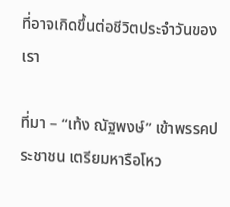ที่อาจเกิดขึ้นต่อชีวิตประจำวันของเรา

ที่มา – “เท้ง ณัฐพงษ์” เข้าพรรคประชาชน เตรียมหารือโหว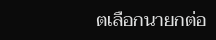ตเลือกนายกต่อ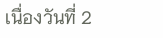เนื่องวันที่ 2